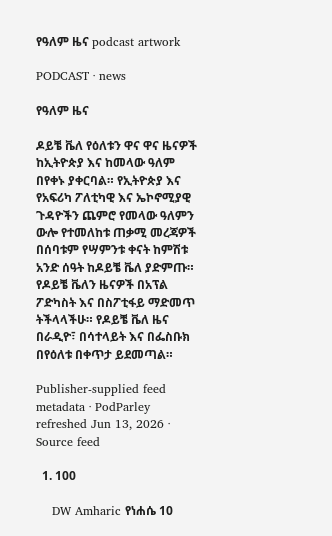የዓለም ዜና podcast artwork

PODCAST · news

የዓለም ዜና

ዶይቼ ቬለ የዕለቱን ዋና ዋና ዜናዎች ከኢትዮጵያ እና ከመላው ዓለም በየቀኑ ያቀርባል። የኢትዮጵያ እና የአፍሪካ ፖለቲካዊ እና ኤኮኖሚያዊ ጉዳዮችን ጨምሮ የመላው ዓለምን ውሎ የተመለከቱ ጠቃሚ መረጃዎች በሰባቱም የሣምንቱ ቀናት ከምሽቱ አንድ ሰዓት ከዶይቼ ቬለ ያድምጡ። የዶይቼ ቬለን ዜናዎች በአፕል ፖድካስት እና በስፖቲፋይ ማድመጥ ትችላላችሁ። የዶይቼ ቬለ ዜና በራዲዮ፣ በሳተላይት እና በፌስቡክ በየዕለቱ በቀጥታ ይደመጣል።

Publisher-supplied feed metadata · PodParley refreshed Jun 13, 2026 · Source feed

  1. 100

    DW Amharic የነሐሴ 10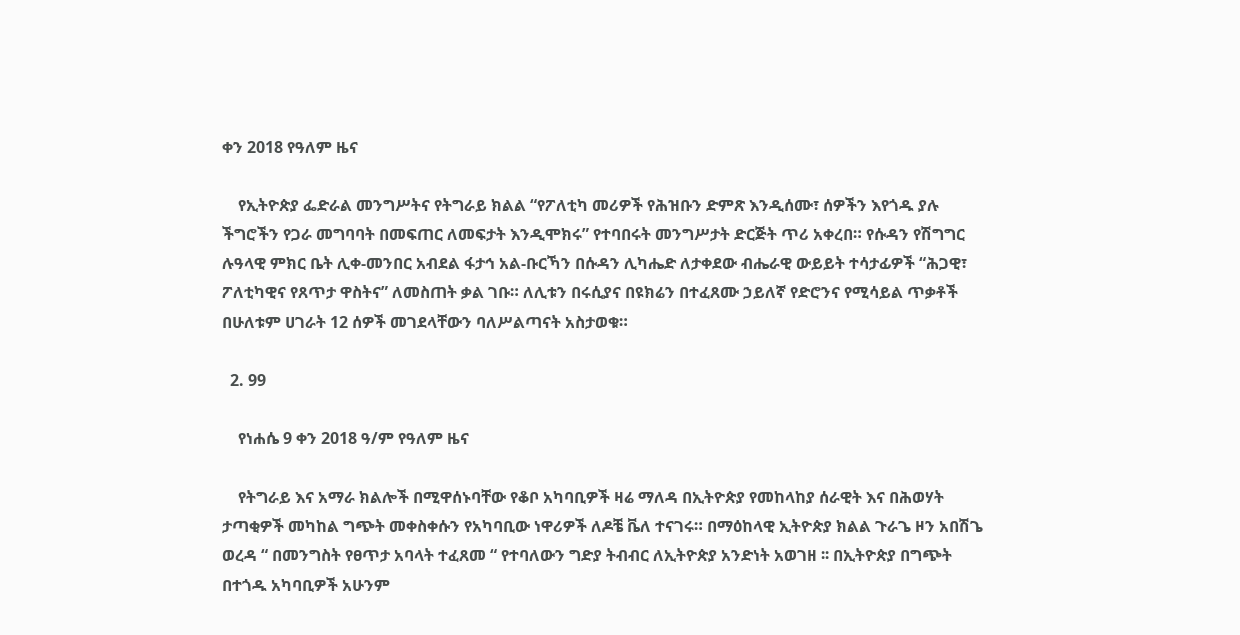ቀን 2018 የዓለም ዜና

    የኢትዮጵያ ፌድራል መንግሥትና የትግራይ ክልል “የፖለቲካ መሪዎች የሕዝቡን ድምጽ እንዲሰሙ፣ ሰዎችን እየጎዱ ያሉ ችግሮችን የጋራ መግባባት በመፍጠር ለመፍታት እንዲሞክሩ” የተባበሩት መንግሥታት ድርጅት ጥሪ አቀረበ። የሱዳን የሽግግር ሉዓላዊ ምክር ቤት ሊቀ-መንበር አብደል ፋታኅ አል-ቡርኻን በሱዳን ሊካሔድ ለታቀደው ብሔራዊ ውይይት ተሳታፊዎች “ሕጋዊ፣ ፖለቲካዊና የጸጥታ ዋስትና” ለመስጠት ቃል ገቡ። ለሊቱን በሩሲያና በዩክሬን በተፈጸሙ ኃይለኛ የድሮንና የሚሳይል ጥቃቶች በሁለቱም ሀገራት 12 ሰዎች መገደላቸውን ባለሥልጣናት አስታወቁ።

  2. 99

    የነሐሴ 9 ቀን 2018 ዓ/ም የዓለም ዜና

    የትግራይ እና አማራ ክልሎች በሚዋሰኑባቸው የቆቦ አካባቢዎች ዛሬ ማለዳ በኢትዮጵያ የመከላከያ ሰራዊት እና በሕወሃት ታጣቂዎች መካከል ግጭት መቀስቀሱን የአካባቢው ነዋሪዎች ለዶቼ ቬለ ተናገሩ። በማዕከላዊ ኢትዮጵያ ክልል ጉራጌ ዞን አበሽጌ ወረዳ “ በመንግስት የፀጥታ አባላት ተፈጸመ “ የተባለውን ግድያ ትብብር ለኢትዮጵያ አንድነት አወገዘ ፡፡ በኢትዮጵያ በግጭት በተጎዱ አካባቢዎች አሁንም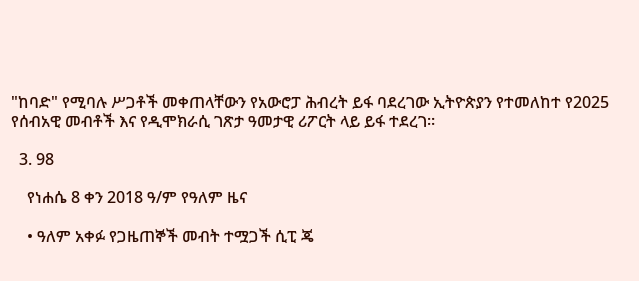"ከባድ" የሚባሉ ሥጋቶች መቀጠላቸውን የአውሮፓ ሕብረት ይፋ ባደረገው ኢትዮጵያን የተመለከተ የ2025 የሰብአዊ መብቶች እና የዲሞክራሲ ገጽታ ዓመታዊ ሪፖርት ላይ ይፋ ተደረገ።

  3. 98

    የነሐሴ 8 ቀን 2018 ዓ/ም የዓለም ዜና

    • ዓለም አቀፉ የጋዜጠኞች መብት ተሟጋች ሲፒ ጄ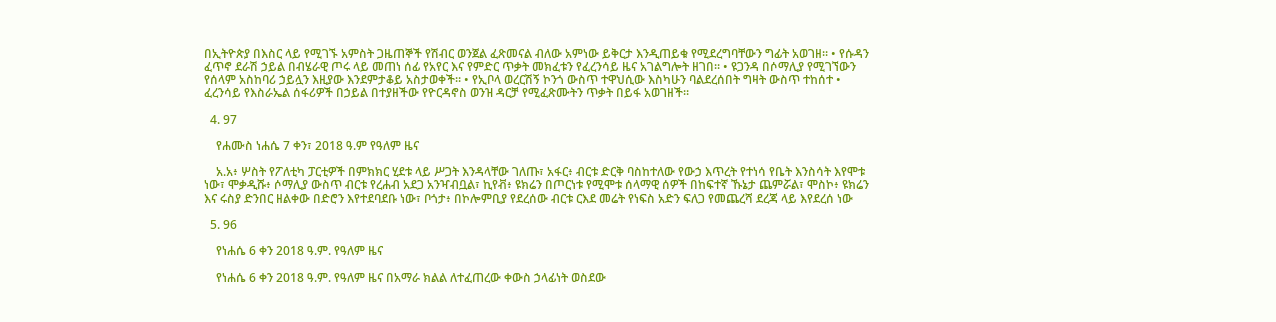በኢትዮጵያ በእስር ላይ የሚገኙ አምስት ጋዜጠኞች የሽብር ወንጀል ፈጽመናል ብለው አምነው ይቅርታ እንዲጠይቁ የሚደረግባቸውን ግፊት አወገዘ። • የሱዳን ፈጥኖ ደራሽ ኃይል በብሄራዊ ጦሩ ላይ መጠነ ሰፊ የአየር እና የምድር ጥቃት መክፈቱን የፈረንሳይ ዜና አገልግሎት ዘገበ። • ዩጋንዳ በሶማሊያ የሚገኘውን የሰላም አስከባሪ ኃይሏን እዚያው እንደምታቆይ አስታወቀች። • የኢቦላ ወረርሽኝ ኮንጎ ውስጥ ተዋህሲው እስካሁን ባልደረሰበት ግዛት ውስጥ ተከሰተ • ፈረንሳይ የእስራኤል ሰፋሪዎች በኃይል በተያዘችው የዮርዳኖስ ወንዝ ዳርቻ የሚፈጽሙትን ጥቃት በይፋ አወገዘች።

  4. 97

    የሐሙስ ነሐሴ 7 ቀን፣ 2018 ዓ.ም የዓለም ዜና

    አ.አ፥ ሦስት የፖለቲካ ፓርቲዎች በምክክር ሂደቱ ላይ ሥጋት እንዳላቸው ገለጡ፣ አፋር፥ ብርቱ ድርቅ ባስከተለው የውኃ እጥረት የተነሳ የቤት እንስሳት እየሞቱ ነው፣ ሞቃዲሹ፥ ሶማሊያ ውስጥ ብርቱ የረሐብ አደጋ አንዣብቧል፣ ኪየቭ፥ ዩክሬን በጦርነቱ የሚሞቱ ሰላማዊ ሰዎች በከፍተኛ ኹኔታ ጨምሯል፣ ሞስኮ፥ ዩክሬን እና ሩስያ ድንበር ዘልቀው በድሮን እየተደባደቡ ነው፣ ቦጎታ፥ በኮሎምቢያ የደረሰው ብርቱ ርእደ መሬት የነፍስ አድን ፍለጋ የመጨረሻ ደረጃ ላይ እየደረሰ ነው

  5. 96

    የነሐሴ 6 ቀን 2018 ዓ.ም. የዓለም ዜና

    የነሐሴ 6 ቀን 2018 ዓ.ም. የዓለም ዜና በአማራ ክልል ለተፈጠረው ቀውስ ኃላፊነት ወስደው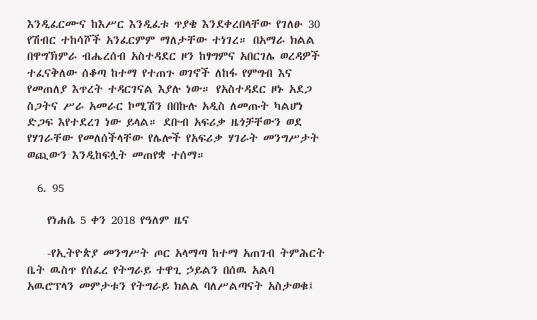እንዲፈርሙና ከእሥር እንዲፈቱ ጥያቄ እንደቀረበላቸው የገለፁ 30 የሽብር ተከሳሾች አንፈርምም ማለታቸው ተነገረ። በአማራ ክልል በዋግኽምራ ብሔረሰብ አስተዳደር ዞን ከፃግምና አበርገሌ ወረዳዎች ተፈናቅለው ሰቆጣ ከተማ የተጠጉ ወገኖች ለከፋ የምግብ እና የመጠለያ እጥረት ተዳርገናል እያሉ ነው። የአስተዳደር ዞኑ አደጋ ስጋትና ሥራ አመራር ኮሚሽን በበኩሉ አዲስ ለመጡት ካልሆነ ድጋፍ እየተደረገ ነው ይላል። ደቡብ አፍሪቃ ዜጎቻቸውን ወደ የሃገራቸው የመለሰችላቸው የሌሎች የአፍሪቃ ሃገራት መንግሥታት ወጪውን እንዲከፍሏት መጠየቋ ተሰማ።

  6. 95

    የነሐሴ 5 ቀን 2018 የዓለም ዜና

    -የኢትዮጵያ መንግሥት ጦር አላማጣ ከተማ አጠገብ ትምሕርት ቤት ዉስጥ የሰፈረ የትግራይ ተዋጊ ኃይልን በሰዉ አልባ አዉሮፕላን መምታቱን የትግራይ ክልል ባለሥልጣናት አስታወቁ፤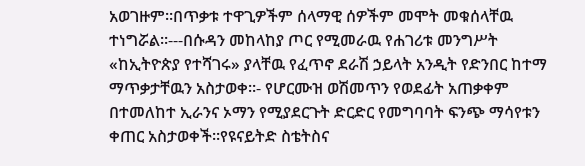አወገዙም።በጥቃቱ ተዋጊዎችም ሰላማዊ ሰዎችም መሞት መቁሰላቸዉ ተነግሯል።---በሱዳን መከላከያ ጦር የሚመራዉ የሐገሪቱ መንግሥት «ከኢትዮጵያ የተሻገሩ» ያላቸዉ የፈጥኖ ደራሽ ኃይላት አንዲት የድንበር ከተማ ማጥቃታቸዉን አስታወቀ።- የሆርሙዝ ወሽመጥን የወደፊት አጠቃቀም በተመለከተ ኢራንና ኦማን የሚያደርጉት ድርድር የመግባባት ፍንጭ ማሳየቱን ቀጠር አስታወቀች።የዩናይትድ ስቴትስና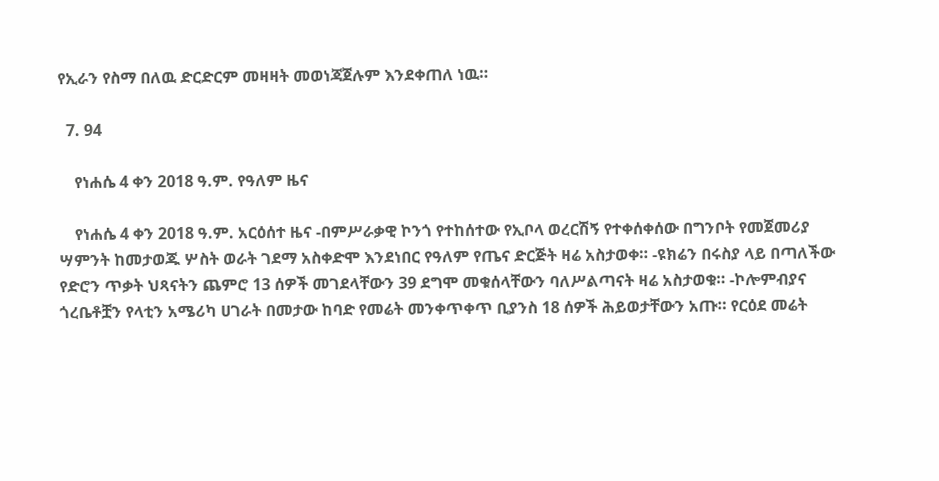የኢራን የስማ በለዉ ድርድርም መዛዛት መወነጃጀሉም እንደቀጠለ ነዉ።

  7. 94

    የነሐሴ 4 ቀን 2018 ዓ.ም. የዓለም ዜና

    የነሐሴ 4 ቀን 2018 ዓ.ም. አርዕሰተ ዜና -በምሥራቃዊ ኮንጎ የተከሰተው የኢቦላ ወረርሽኝ የተቀሰቀሰው በግንቦት የመጀመሪያ ሣምንት ከመታወጁ ሦስት ወራት ገደማ አስቀድሞ እንደነበር የዓለም የጤና ድርጅት ዛሬ አስታወቀ። -ዩክሬን በሩስያ ላይ በጣለችው የድሮን ጥቃት ህጻናትን ጨምሮ 13 ሰዎች መገደላቸውን 39 ደግሞ መቁሰላቸውን ባለሥልጣናት ዛሬ አስታወቁ። -ኮሎምብያና ጎረቤቶቿን የላቲን አሜሪካ ሀገራት በመታው ከባድ የመሬት መንቀጥቀጥ ቢያንስ 18 ሰዎች ሕይወታቸውን አጡ። የርዕደ መሬት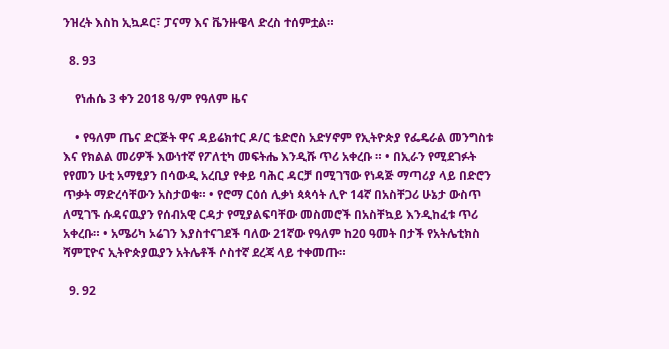ንዝረት እስከ ኢኳዶር፣ ፓናማ እና ቬንዙዌላ ድረስ ተሰምቷል።

  8. 93

    የነሐሴ 3 ቀን 2018 ዓ/ም የዓለም ዜና

    • የዓለም ጤና ድርጅት ዋና ዳይሬክተር ዶ/ር ቴድሮስ አድሃኖም የኢትዮጵያ የፌዴራል መንግስቱ እና የክልል መሪዎች እውነተኛ የፖለቲካ መፍትሔ እንዲሹ ጥሪ አቀረቡ ። • በኢራን የሚደገፉት የየመን ሁቲ አማፂያን በሳውዲ አረቢያ የቀይ ባሕር ዳርቻ በሚገኘው የነዳጅ ማጣሪያ ላይ በድሮን ጥቃት ማድረሳቸውን አስታወቁ። • የሮማ ርዕሰ ሊቃነ ጳጳሳት ሊዮ 14ኛ በአስቸጋሪ ሁኔታ ውስጥ ለሚገኙ ሱዳናዉያን የሰብአዊ ርዳታ የሚያልፍባቸው መስመሮች በአስቸኳይ እንዲከፈቱ ጥሪ አቀረቡ። • አሜሪካ ኦሬገን እያስተናገደች ባለው 21ኛው የዓለም ከ20 ዓመት በታች የአትሌቲክስ ሻምፒዮና ኢትዮጵያዉያን አትሌቶች ሶስተኛ ደረጃ ላይ ተቀመጡ።

  9. 92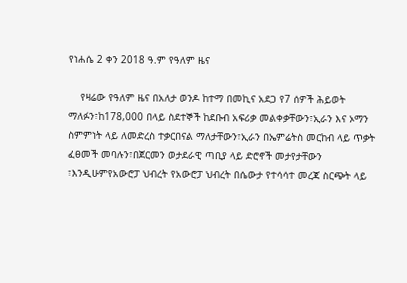የነሐሴ 2 ቀን 2018 ዓ.ም የዓለም ዜና

    የዛሬው የዓለም ዜና በአለታ ወንዶ ከተማ በመኪና አደጋ የ7 ሰዎች ሕይወት ማለፉን፣ከ178,000 በላይ ስደተኞች ከደቡብ አፍሪቃ መልቀቃቸውን፣ኢራን እና ኦማን ስምምነት ላይ ለመድረስ ተቃርበናል ማለታቸውን፣ኢራን በኤምሬትስ መርከብ ላይ ጥቃት ፈፀመች መባሉን፣በጀርመን ወታደራዊ ጣቢያ ላይ ድሮኖች መታየታቸውን ፣እንዲሁምየአውሮፓ ህብረት የአውሮፓ ህብረት በሴውታ የተሳሳተ መረጃ ስርጭት ላይ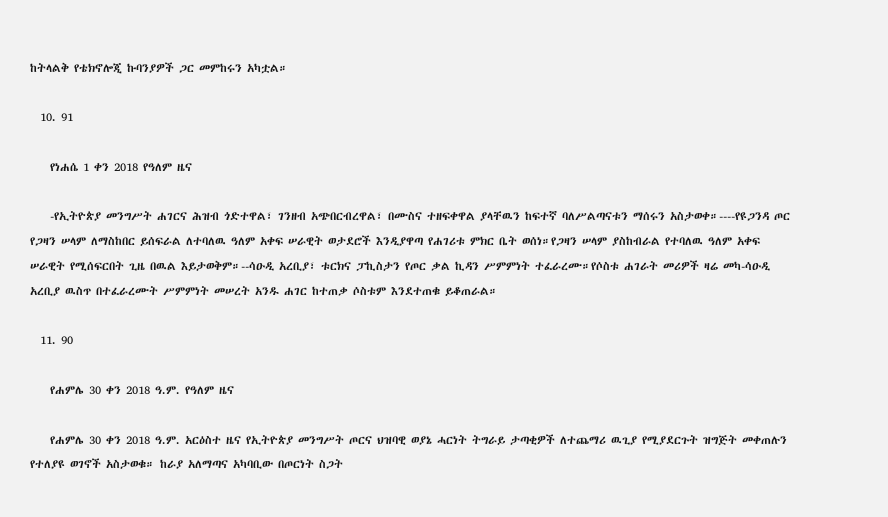ከትላልቅ የቴክኖሎጂ ኩባንያዎች ጋር መምከሩን አካቷል።

  10. 91

    የነሐሴ 1 ቀን 2018 የዓለም ዜና

    -የኢትዮጵያ መንግሥት ሐገርና ሕዝብ ጎድተዋል፣ ገንዘብ አጭበርብረዋል፣ በሙስና ተዘፍቀዋል ያላቸዉን ከፍተኛ ባለሥልጣናቱን ማሰሩን አስታወቀ።----የዩጋንዳ ጦር የጋዛን ሠላም ለማስከበር ይሰፍራል ለተባለዉ ዓለም አቀፍ ሠራዊት ወታደሮች እንዲያዋጣ የሐገሪቱ ምክር ቤት ወሰነ።የጋዛን ሠላም ያስከብራል የተባለዉ ዓለም አቀፍ ሠራዊት የሚሰፍርበት ጊዜ በዉል እይታወቅም።--ሳዑዲ አረቢያ፣ ቱርክና ፓኪስታን የጦር ቃል ኪዳን ሥምምነት ተፈራረሙ።የሶስቱ ሐገራት መሪዎች ዛሬ መካ-ሳዑዲ አረቢያ ዉስጥ በተፈራረሙት ሥምምነት መሠረት አንዱ ሐገር ከተጠቃ ሶስቱም እንደተጠቁ ይቆጠራል።

  11. 90

    የሐምሌ 30 ቀን 2018 ዓ.ም. የዓለም ዜና

    የሐምሌ 30 ቀን 2018 ዓ.ም. አርዕስተ ዜና የኢትዮጵያ መንግሥት ጦርና ህዝባዊ ወያኔ ሓርነት ትግራይ ታጣቂዎች ለተጨማሪ ዉጊያ የሚያደርጉት ዝግጅት መቀጠሉን የተለያዩ ወገኖች አስታወቁ። ከራያ አለማጣና አካባቢው በጦርነት ስጋት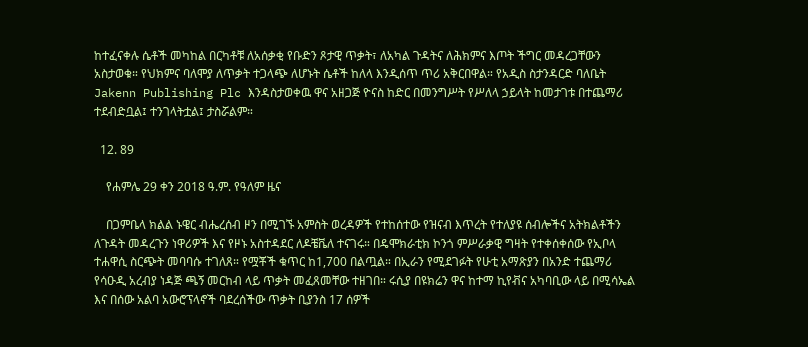ከተፈናቀሉ ሴቶች መካከል በርካቶቹ ለአሰቃቂ የቡድን ጾታዊ ጥቃት፣ ለአካል ጉዳትና ለሕክምና እጦት ችግር መዳረጋቸውን አስታወቁ። የህክምና ባለሞያ ለጥቃት ተጋላጭ ለሆኑት ሴቶች ከለላ እንዲሰጥ ጥሪ አቅርበዋል። የአዲስ ስታንዳርድ ባለቤት Jakenn Publishing Plc እንዳስታወቀዉ ዋና አዘጋጅ ዮናስ ከድር በመንግሥት የሥለላ ኃይላት ከመታገቱ በተጨማሪ ተደብድቧል፤ ተንገላትቷል፤ ታስሯልም።

  12. 89

    የሐምሌ 29 ቀን 2018 ዓ.ም. የዓለም ዜና

    በጋምቤላ ክልል ኑዌር ብሔረሰብ ዞን በሚገኙ አምስት ወረዳዎች የተከሰተው የዝናብ እጥረት የተለያዩ ሰብሎችና አትክልቶችን ለጉዳት መዳረጉን ነዋሪዎች እና የዞኑ አስተዳደር ለዶቼቬለ ተናገሩ። በዴሞክራቲክ ኮንጎ ምሥራቃዊ ግዛት የተቀሰቀሰው የኢቦላ ተሐዋሲ ስርጭት መባባሱ ተገለጸ። የሟቾች ቁጥር ከ1,700 በልጧል። በኢራን የሚደገፉት የሁቲ አማጽያን በአንድ ተጨማሪ የሳዑዲ አረብያ ነዳጅ ጫኝ መርከብ ላይ ጥቃት መፈጸመቸው ተዘገበ። ሩሲያ በዩክሬን ዋና ከተማ ኪየቭና አካባቢው ላይ በሚሳኤል እና በሰው አልባ አውሮፕላኖች ባደረሰችው ጥቃት ቢያንስ 17 ሰዎች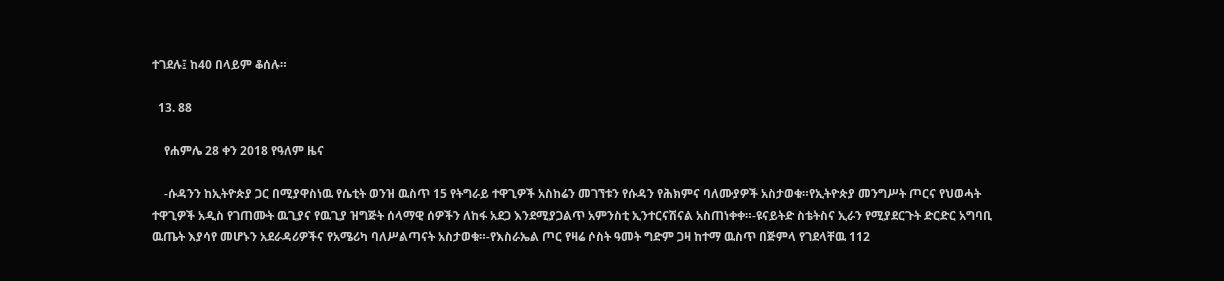ተገደሉ፤ ከ40 በላይም ቆሰሉ።

  13. 88

    የሐምሌ 28 ቀን 2018 የዓለም ዜና

    -ሱዳንን ከኢትዮጵያ ጋር በሚያዋስነዉ የሴቲት ወንዝ ዉስጥ 15 የትግራይ ተዋጊዎች አስከሬን መገኘቱን የሱዳን የሕክምና ባለሙያዎች አስታወቁ።የኢትዮጵያ መንግሥት ጦርና የህወሓት ተዋጊዎች አዲስ የገጠሙት ዉጊያና የዉጊያ ዝግጅት ሰላማዊ ሰዎችን ለከፋ አደጋ እንደሚያጋልጥ አምንስቲ ኢንተርናሽናል አስጠነቀቀ።-ዩናይትድ ስቴትስና ኢራን የሚያደርጉት ድርድር አግባቢ ዉጤት እያሳየ መሆኑን አደራዳሪዎችና የአሜሪካ ባለሥልጣናት አስታወቁ።-የእስራኤል ጦር የዛሬ ሶስት ዓመት ግድም ጋዛ ከተማ ዉስጥ በጅምላ የገደላቸዉ 112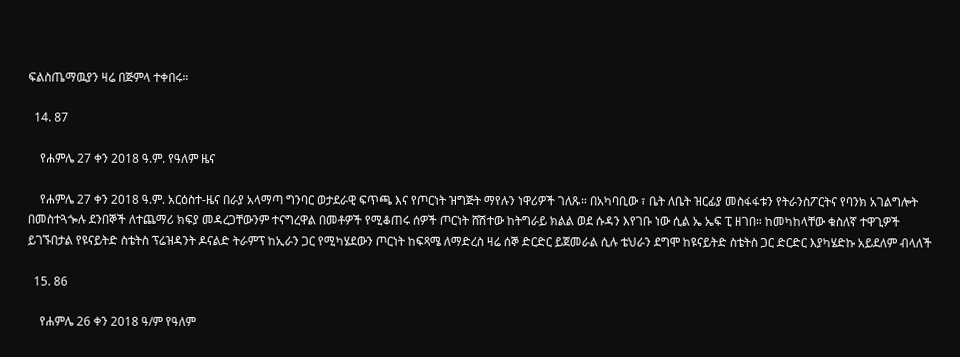ፍልስጤማዉያን ዛሬ በጅምላ ተቀበሩ።

  14. 87

    የሐምሌ 27 ቀን 2018 ዓ.ም. የዓለም ዜና

    የሐምሌ 27 ቀን 2018 ዓ.ም. አርዕስተ-ዜና በራያ አላማጣ ግንባር ወታደራዊ ፍጥጫ እና የጦርነት ዝግጅት ማየሉን ነዋሪዎች ገለጹ። በአካባቢው ፣ ቤት ለቤት ዝርፊያ መስፋፋቱን የትራንስፖርትና የባንክ አገልግሎት በመስተጓጐሉ ደንበኞች ለተጨማሪ ክፍያ መዳረጋቸውንም ተናግረዋል በመቶዎች የሚቆጠሩ ሰዎች ጦርነት ሸሽተው ከትግራይ ክልል ወደ ሱዳን እየገቡ ነው ሲል ኤ ኤፍ ፒ ዘገበ። ከመካከላቸው ቁስለኛ ተዋጊዎች ይገኙበታል የዩናይትድ ስቴትስ ፕሬዝዳንት ዶናልድ ትራምፕ ከኢራን ጋር የሚካሄደውን ጦርነት ከፍጻሜ ለማድረስ ዛሬ ሰኞ ድርድር ይጀመራል ሲሉ ቴህራን ደግሞ ከዩናይትድ ስቴትስ ጋር ድርድር እያካሄድኩ አይደለም ብላለች

  15. 86

    የሐምሌ 26 ቀን 2018 ዓ/ም የዓለም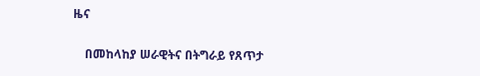ዜና

    በመከላከያ ሠራዊትና በትግራይ የጸጥታ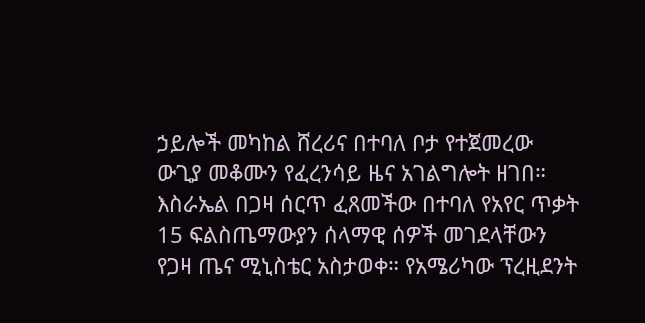ኃይሎች መካከል ሸረሪና በተባለ ቦታ የተጀመረው ውጊያ መቆሙን የፈረንሳይ ዜና አገልግሎት ዘገበ። እስራኤል በጋዛ ሰርጥ ፈጸመችው በተባለ የአየር ጥቃት 15 ፍልስጤማውያን ሰላማዊ ሰዎች መገደላቸውን የጋዛ ጤና ሚኒስቴር አስታወቀ። የአሜሪካው ፕረዚደንት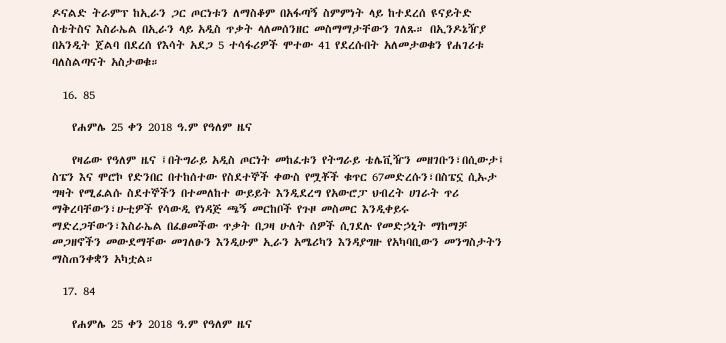ዶናልድ ትራምፕ ከኢራን ጋር ጦርነቱን ለማስቆም በአፋጣኝ ስምምነት ላይ ከተደረሰ ዩናይትድ ስቴትስና እስራኤል በኢራን ላይ አዲስ ጥቃት ላለመሰንዘር መስማማታቸውን ገለጹ። በኢንዶኔዥያ በአንዲት ጀልባ በደረሰ የእሳት አደጋ 5 ተሳፋሪዎች ሞተው 41 የደረሱበት አለመታወቁን የሐገሪቱ ባለስልጣናት አስታወቁ።

  16. 85

    የሐምሌ 25 ቀን 2018 ዓ.ም የዓለም ዜና

    የዛሬው የዓለም ዜና ፤በትግራይ አዲስ ጦርነት መከፈቱን የትግራይ ቴሌቪዥን መዘገቡን፣በሲውታ፤ ስፔን እና ሞሮኮ የድንበር በተከሰተው የስደተኞች ቀውስ የሟቾች ቁጥር 67መድረሱን፣በስፔኗ ሲኡታ ግዛት የሚፈልሱ ስደተኞችን በተመለከተ ውይይት እንዲደረግ የአውሮፓ ህብረት ሀገራት ጥሪ ማቅረባቸውን፣ሁቲዎች የሳውዲ የነዳጅ ጫኝ መርከቦች የጉዞ መስመር እንዲቀይሩ ማድረጋቸውን፣እስራኤል በፈፀመችው ጥቃት በጋዛ ሁለት ሰዎች ሲገደሉ የመድኃኒት ማከማቻ መጋዘኖችን መውደማቸው መገለፁን እንዲሁም ኢራን አሜሪካን እንዳያግዙ የአካባቢውን መንግስታትን ማስጠንቀቋን አካቷል።

  17. 84

    የሐምሌ 25 ቀን 2018 ዓ.ም የዓለም ዜና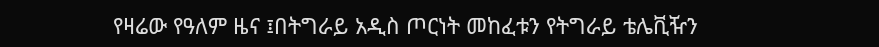የዛሬው የዓለም ዜና ፤በትግራይ አዲስ ጦርነት መከፈቱን የትግራይ ቴሌቪዥን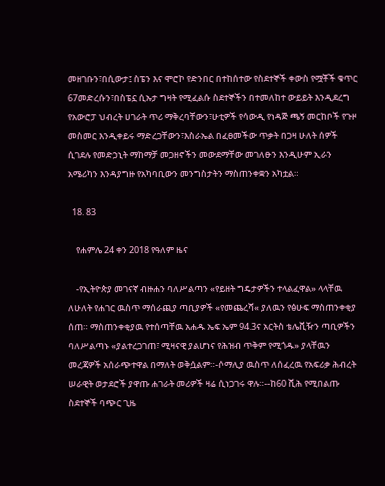መዘገቡን፣በሲውታ፤ ስፔን እና ሞሮኮ የድንበር በተከሰተው የስደተኞች ቀውስ የሟቾች ቁጥር 67መድረሱን፣በስፔኗ ሲኡታ ግዛት የሚፈልሱ ስደተኞችን በተመለከተ ውይይት እንዲደረግ የአውሮፓ ህብረት ሀገራት ጥሪ ማቅረባቸውን፣ሁቲዎች የሳውዲ የነዳጅ ጫኝ መርከቦች የጉዞ መስመር እንዲቀይሩ ማድረጋቸውን፣እስራኤል በፈፀመችው ጥቃት በጋዛ ሁለት ሰዎች ሲገደሉ የመድኃኒት ማከማቻ መጋዘኖችን መውደማቸው መገለፁን እንዲሁም ኢራን አሜሪካን እንዳያግዙ የአካባቢውን መንግስታትን ማስጠንቀቋን አካቷል።

  18. 83

    የሐምሌ 24 ቀን 2018 የዓለም ዜና

    -የኢትዮጵያ መገናኛ ብዙሐን ባለሥልጣን «የይዘት ግዴታዎችን ተላልፈዋል» ላላቸዉ ለሁለት የሐገር ዉስጥ ማሰራጪያ ጣቢያዎች «የመጨረሻ« ያለዉን የፅሁፍ ማስጠንቀቂያ ሰጠ። ማስጠንቀቂያዉ የተሰጣቸዉ አሐዱ ኤፍ ኤም 94.3ና አርትስ ቴሌቪዥን ጣቢዎችን ባለሥልጣኑ «ያልተረጋገጠ፣ ሚዛናዊ ያልሆነና የሕዝብ ጥቅም የሚጎዱ» ያላቸዉን መረጃዎች አሰራጭተዋል በማለት ወቅሷልም።-ሶማሊያ ዉስጥ ለሰፈረዉ የአፍሪቃ ሕብረት ሠራዊት ወታደሮች ያዋጡ ሐገራት መሪዎች ዛሬ ሲነጋገሩ ዋሉ።--ከ60 ሺሕ የሚበልጡ ስደተኞች ባጭር ጊዜ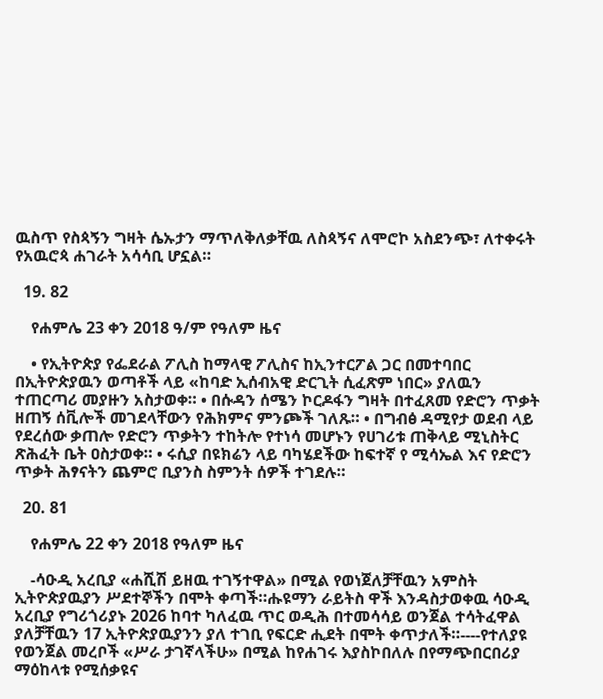ዉስጥ የስጳኝን ግዛት ሴኡታን ማጥለቅለቃቸዉ ለስጳኝና ለሞሮኮ አስደንጭ፣ ለተቀሩት የአዉሮጳ ሐገራት አሳሳቢ ሆኗል።

  19. 82

    የሐምሌ 23 ቀን 2018 ዓ/ም የዓለም ዜና

    • የኢትዮጵያ የፌደራል ፖሊስ ከማላዊ ፖሊስና ከኢንተርፖል ጋር በመተባበር በኢትዮጵያዉን ወጣቶች ላይ «ከባድ ኢሰብአዊ ድርጊት ሲፈጽም ነበር» ያለዉን ተጠርጣሪ መያዙን አስታወቀ። • በሱዳን ሰሜን ኮርዶፋን ግዛት በተፈጸመ የድሮን ጥቃት ዘጠኝ ሰቪሎች መገደላቸውን የሕክምና ምንጮች ገለጹ። • በግብፅ ዳሚየታ ወደብ ላይ የደረሰው ቃጠሎ የድሮን ጥቃትን ተከትሎ የተነሳ መሆኑን የሀገሪቱ ጠቅላይ ሚኒስትር ጽሕፈት ቤት ዐስታወቀ። • ሩሲያ በዩክሬን ላይ ባካሄደችው ከፍተኛ የ ሚሳኤል እና የድሮን ጥቃት ሕፃናትን ጨምሮ ቢያንስ ስምንት ሰዎች ተገደሉ።

  20. 81

    የሐምሌ 22 ቀን 2018 የዓለም ዜና

    -ሳዑዲ አረቢያ «ሐሺሽ ይዘዉ ተገኝተዋል» በሚል የወነጀለቻቸዉን አምስት ኢትዮጵያዉያን ሥደተኞችን በሞት ቀጣች።ሑዩማን ራይትስ ዋች እንዳስታወቀዉ ሳዑዲ አረቢያ የግሪጎሪያኑ 2026 ከባተ ካለፈዉ ጥር ወዲሕ በተመሳሳይ ወንጀል ተሳትፈዋል ያለቻቸዉን 17 ኢትዮጵያዉያንን ያለ ተገቢ የፍርድ ሒደት በሞት ቀጥታለች።----የተለያዩ የወንጀል መረቦች «ሥራ ታገኛላችሁ» በሚል ከየሐገሩ እያስኮበለሉ በየማጭበርበሪያ ማዕከላቱ የሚሰቃዩና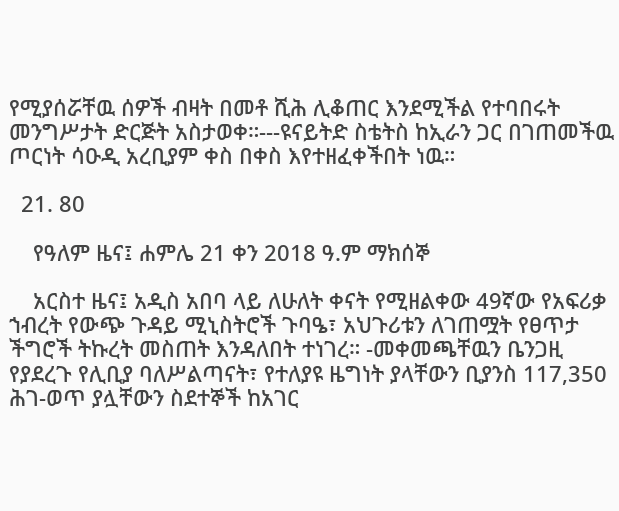የሚያሰሯቸዉ ሰዎች ብዛት በመቶ ሺሕ ሊቆጠር እንደሚችል የተባበሩት መንግሥታት ድርጅት አስታወቀ።---ዩናይትድ ስቴትስ ከኢራን ጋር በገጠመችዉ ጦርነት ሳዑዲ አረቢያም ቀስ በቀስ እየተዘፈቀችበት ነዉ።

  21. 80

    የዓለም ዜና፤ ሐምሌ 21 ቀን 2018 ዓ.ም ማክሰኞ

    አርስተ ዜና፤ አዲስ አበባ ላይ ለሁለት ቀናት የሚዘልቀው 49ኛው የአፍሪቃ ኀብረት የውጭ ጉዳይ ሚኒስትሮች ጉባዔ፣ አህጉሪቱን ለገጠሟት የፀጥታ ችግሮች ትኩረት መስጠት እንዳለበት ተነገረ። -መቀመጫቸዉን ቤንጋዚ የያደረጉ የሊቢያ ባለሥልጣናት፣ የተለያዩ ዜግነት ያላቸውን ቢያንስ 117,350 ሕገ-ወጥ ያሏቸውን ስደተኞች ከአገር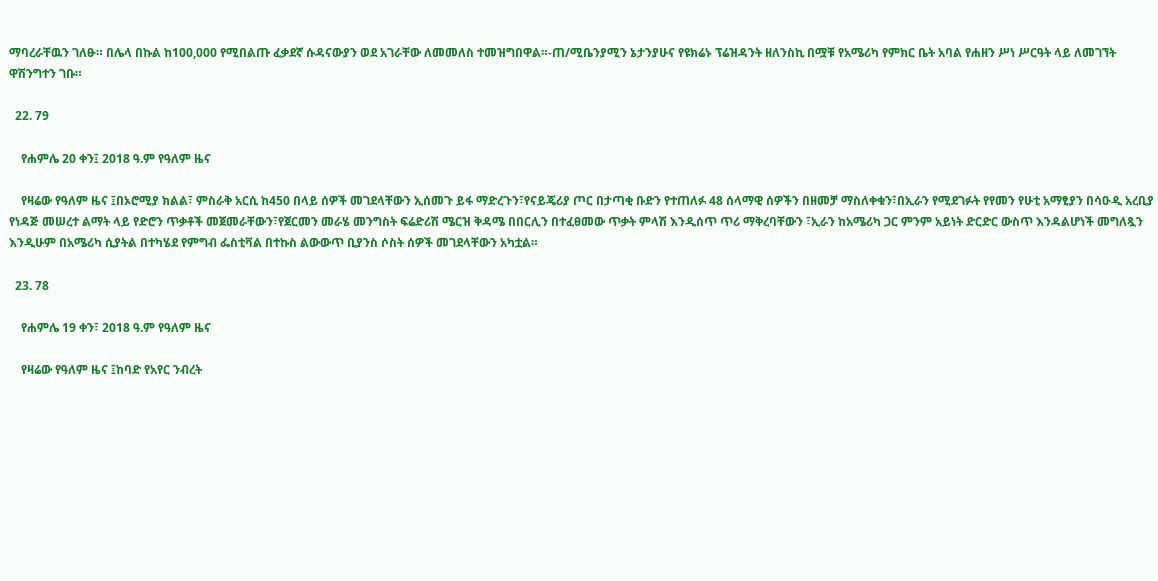ማባረራቸዉን ገለፁ። በሌላ በኩል ከ100,000 የሚበልጡ ፈቃደኛ ሱዳናውያን ወደ አገራቸው ለመመለስ ተመዝግበዋል።-ጠ/ሚቤንያሚን ኔታንያሁና የዩክሬኑ ፕሬዝዳንት ዘለንስኪ በሟቹ የአሜሪካ የምክር ቤት አባል የሐዘን ሥነ ሥርዓት ላይ ለመገኘት ዋሽንግተን ገቡ።

  22. 79

    የሐምሌ 20 ቀን፤ 2018 ዓ.ም የዓለም ዜና

    የዛሬው የዓለም ዜና ፤በኦሮሚያ ክልል፣ ምስራቅ አርሲ ከ450 በላይ ሰዎች መገደላቸውን ኢሰመጉ ይፋ ማድረጉን፣የናይጄሪያ ጦር በታጣቂ ቡድን የተጠለፉ 48 ሰላማዊ ሰዎችን በዘመቻ ማስለቀቁን፣በኢራን የሚደገፉት የየመን የሁቲ አማፂያን በሳዑዲ አረቢያ የነዳጅ መሠረተ ልማት ላይ የድሮን ጥቃቶች መጀመራቸውን፣የጀርመን መራሄ መንግስት ፍሬድሪሽ ሜርዝ ቅዳሜ በበርሊን በተፈፀመው ጥቃት ምላሽ እንዲሰጥ ጥሪ ማቅረባቸውን ፣ኢራን ከአሜሪካ ጋር ምንም አይነት ድርድር ውስጥ እንዳልሆነች መግለጿን እንዲሁም በአሜሪካ ሲያትል በተካሄደ የምግብ ፌስቲቫል በተኩስ ልውውጥ ቢያንስ ሶስት ሰዎች መገደላቸውን አካቷል።

  23. 78

    የሐምሌ 19 ቀን፣ 2018 ዓ.ም የዓለም ዜና

    የዛሬው የዓለም ዜና ፤ከባድ የአየር ንብረት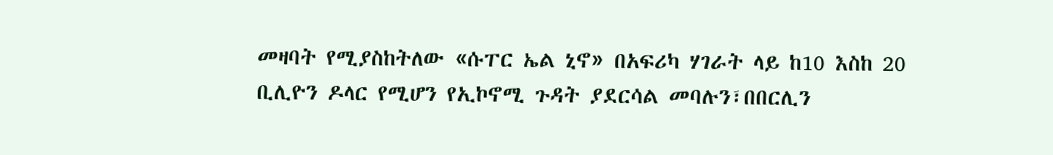መዛባት የሚያስከትለው «ሱፐር ኤል ኒኖ» በአፍሪካ ሃገራት ላይ ከ10 እስከ 20 ቢሊዮን ዶላር የሚሆን የኢኮኖሚ ጉዳት ያደርሳል መባሉን፣በበርሊን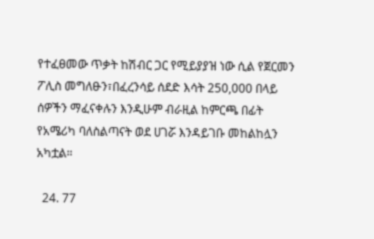የተፈፀመው ጥቃት ከሽብር ጋር የሚይያያዝ ነው ሲል የጀርመን ፖሊስ መግለፁን፣በፈረንሳይ ሰደድ እሳት 250,000 በላይ ሰዎችን ማፈናቀሉን እንዲሁም ብራዚል ከምርጫ በፊት የአሜሪካ ባለስልጣናት ወደ ሀገሯ እንዳይገቡ መከልከሏን አካቷል።

  24. 77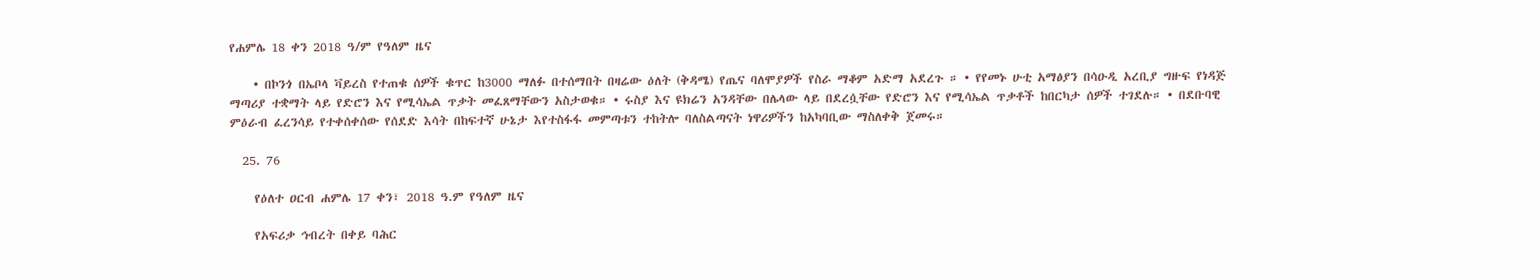የሐምሌ 18 ቀን 2018 ዓ/ም የዓለም ዜና

    • በኮንጎ በኤቦላ ቫይረስ የተጠቁ ሰዎች ቁጥር ከ3000 ማለፉ በተሰማበት በዛሬው ዕለት (ቅዳሜ) የጤና ባለሞያዎች የስራ ማቆም አድማ አደረጉ ። • የየመኑ ሁቲ አማፅያን በሳዑዲ አረቢያ ግዙፍ የነዳጅ ማጣሪያ ተቋማት ላይ የድሮን እና የሚሳኤል ጥቃት መፈጸማቸውን አስታወቁ። • ሩስያ እና ዩክሬን አንዳቸው በሌላው ላይ በደረሷቸው የድሮን እና የሚሳኤል ጥቃቶች ከበርካታ ሰዎች ተገደሉ። • በደቡባዊ ምዕራብ ፈረንሳይ የተቀሰቀሰው የሰደድ እሳት በከፍተኛ ሁኔታ እየተስፋፋ መምጣቱን ተከትሎ ባለስልጣናት ነዋሪዎችን ከአካባቢው ማስለቀቅ ጀመሩ።

  25. 76

    የዕለተ ዐርብ ሐምሌ 17 ቀን፣ 2018 ዓ.ም የዓለም ዜና

    የአፍሪቃ ኅብረት በቀይ ባሕር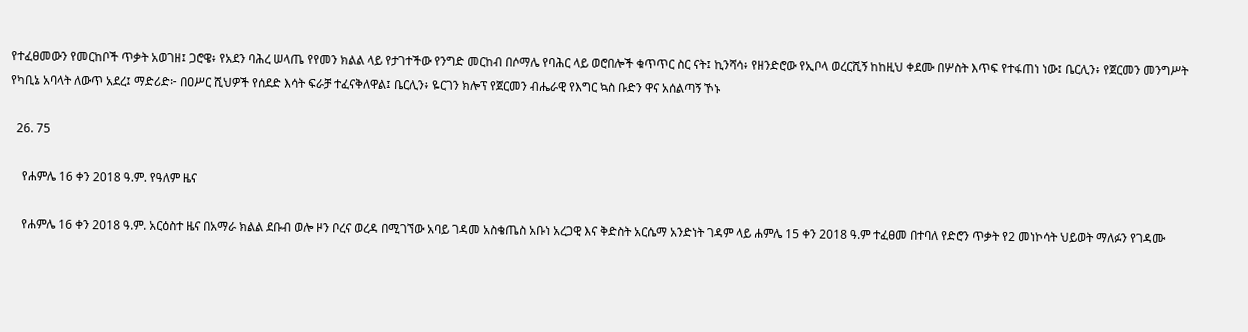የተፈፀመውን የመርከቦች ጥቃት አወገዘ፤ ጋሮዌ፥ የአደን ባሕረ ሠላጤ የየመን ክልል ላይ የታገተችው የንግድ መርከብ በሶማሌ የባሕር ላይ ወሮበሎች ቁጥጥር ስር ናት፤ ኪንሻሳ፥ የዘንድሮው የኢቦላ ወረርሺኝ ከከዚህ ቀደሙ በሦስት እጥፍ የተፋጠነ ነው፤ ቤርሊን፥ የጀርመን መንግሥት የካቢኔ አባላት ለውጥ አደረ፤ ማድሪድ፦ በዐሥር ሺህዎች የሰደድ እሳት ፍራቻ ተፈናቅለዋል፤ ቤርሊን፥ ዬርገን ክሎፕ የጀርመን ብሔራዊ የእግር ኳስ ቡድን ዋና አሰልጣኝ ኾኑ

  26. 75

    የሐምሌ 16 ቀን 2018 ዓ.ም. የዓለም ዜና

    የሐምሌ 16 ቀን 2018 ዓ.ም. አርዕስተ ዜና በአማራ ክልል ደቡብ ወሎ ዞን ቦረና ወረዳ በሚገኘው አባይ ገዳመ አስቄጤስ አቡነ አረጋዊ እና ቅድስት አርሴማ አንድነት ገዳም ላይ ሐምሌ 15 ቀን 2018 ዓ.ም ተፈፀመ በተባለ የድሮን ጥቃት የ2 መነኮሳት ህይወት ማለፉን የገዳሙ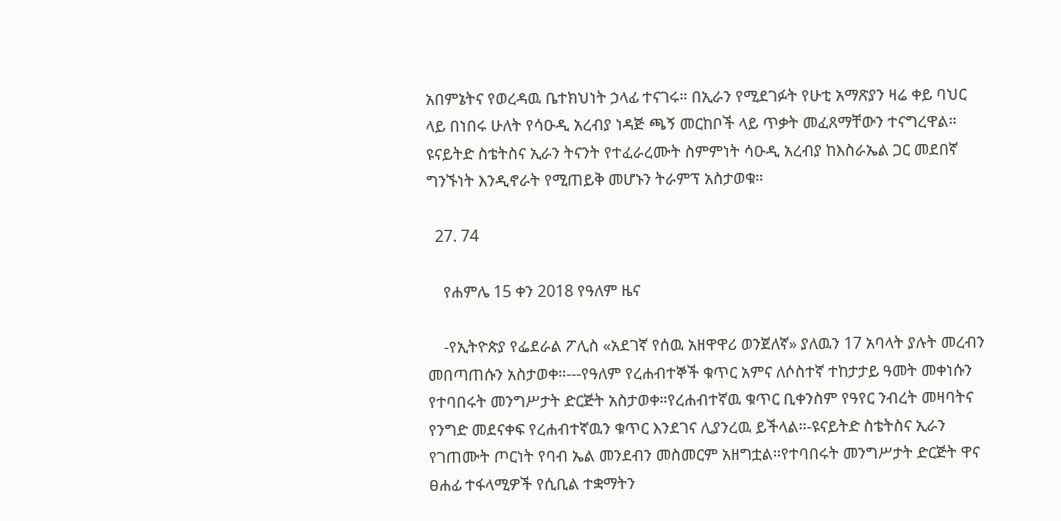አበምኔትና የወረዳዉ ቤተክህነት ኃላፊ ተናገሩ። በኢራን የሚደገፉት የሁቲ አማጽያን ዛሬ ቀይ ባህር ላይ በነበሩ ሁለት የሳዑዲ አረብያ ነዳጅ ጫኝ መርከቦች ላይ ጥቃት መፈጸማቸውን ተናግረዋል። ዩናይትድ ስቴትስና ኢራን ትናንት የተፈራረሙት ስምምነት ሳዑዲ አረብያ ከእስራኤል ጋር መደበኛ ግንኙነት እንዲኖራት የሚጠይቅ መሆኑን ትራምፕ አስታወቁ።

  27. 74

    የሐምሌ 15 ቀን 2018 የዓለም ዜና

    -የኢትዮጵያ የፌደራል ፖሊስ «አደገኛ የሰዉ አዘዋዋሪ ወንጀለኛ» ያለዉን 17 አባላት ያሉት መረብን መበጣጠሱን አስታወቀ።---የዓለም የረሐብተኞች ቁጥር አምና ለሶስተኛ ተከታታይ ዓመት መቀነሱን የተባበሩት መንግሥታት ድርጅት አስታወቀ።የረሐብተኛዉ ቁጥር ቢቀንስም የዓየር ንብረት መዛባትና የንግድ መደናቀፍ የረሐብተኛዉን ቁጥር እንደገና ሊያንረዉ ይችላል።-ዩናይትድ ስቴትስና ኢራን የገጠሙት ጦርነት የባብ ኤል መንደብን መስመርም አዘግቷል።የተባበሩት መንግሥታት ድርጅት ዋና ፀሐፊ ተፋላሚዎች የሲቢል ተቋማትን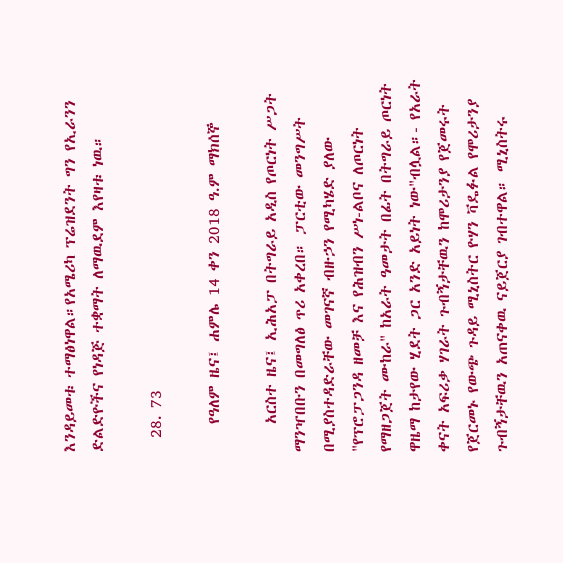እንዳይመቱ ተማፅነዋል።የአሜሪካ ፕሬዝደንት ግን የኢራንን ድልድዮችና የነዳጅ ተቋማት ለማዉደም እየዛቱ ነዉ።

  28. 73

    የዓለም ዜና፤ ሐምሌ 14 ቀን 2018 ዓ.ም ማክሰኞ

    አርስተ ዜና፤ ኢሕአፓ በትግራይ አዲስ የጦርነት ሥጋት ማንዣበቡን በመግለፅ ጥሪ አቀረበ። ፓርቲው መንግሥት በሚያስተዳድራቸው መገናኛ ብዙኃን የሚካሄድ ያለው "የፕሮፓጋንዳ ዘመቻ እና የሕዝብን ሥነ-ልቦና ለጦርነት የማዘጋጀት ሙከራ" ከአራት ዓመታት በፊት በትግራይ ጦርነት ዋዜማ ከታየው ሂደት ጋር አንድ አይነት ነው"ብሏል።- የአራት ቀናት አፍሪቃ ሃገራት ጉብኝታቸዉን ከሞሪታንያ የጀመሩት የጀርመኑ የውጭ ጉዳይ ሚኒስትር ዮሃን ቫዴፉል የሞሪታንያ ጉብኝታቸዉን አጠናቀዉ ናይጀርያ ገብተዋል። ሚኒስትሩ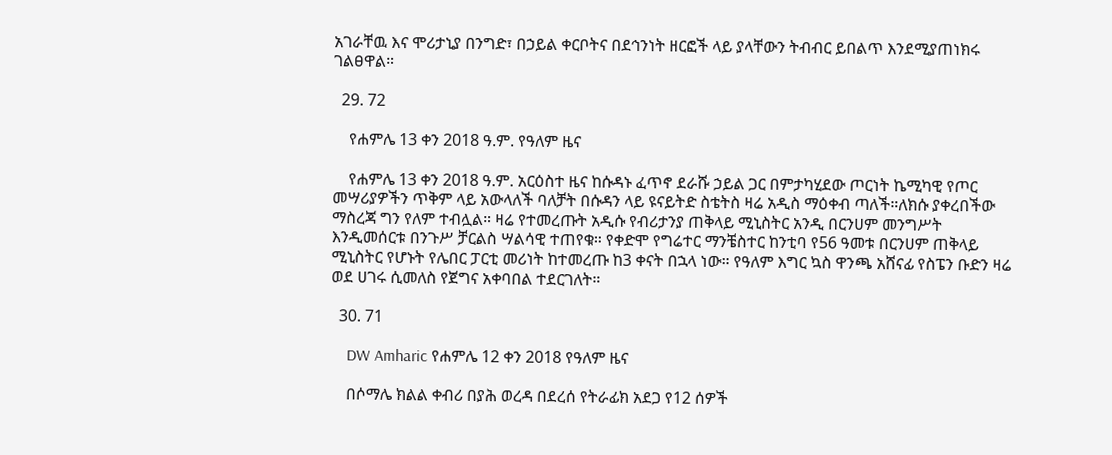አገራቸዉ እና ሞሪታኒያ በንግድ፣ በኃይል ቀርቦትና በደኅንነት ዘርፎች ላይ ያላቸውን ትብብር ይበልጥ እንደሚያጠነክሩ ገልፀዋል።

  29. 72

    የሐምሌ 13 ቀን 2018 ዓ.ም. የዓለም ዜና

    የሐምሌ 13 ቀን 2018 ዓ.ም. አርዕስተ ዜና ከሱዳኑ ፈጥኖ ደራሹ ኃይል ጋር በምታካሂደው ጦርነት ኬሚካዊ የጦር መሣሪያዎችን ጥቅም ላይ አውላለች ባለቻት በሱዳን ላይ ዩናይትድ ስቴትስ ዛሬ አዲስ ማዕቀብ ጣለች።ለክሱ ያቀረበችው ማስረጃ ግን የለም ተብሏል። ዛሬ የተመረጡት አዲሱ የብሪታንያ ጠቅላይ ሚኒስትር አንዲ በርንሀም መንግሥት እንዲመሰርቱ በንጉሥ ቻርልስ ሣልሳዊ ተጠየቁ። የቀድሞ የግሬተር ማንቼስተር ከንቲባ የ56 ዓመቱ በርንሀም ጠቅላይ ሚኒስትር የሆኑት የሌበር ፓርቲ መሪነት ከተመረጡ ከ3 ቀናት በኋላ ነው። የዓለም እግር ኳስ ዋንጫ አሸናፊ የስፔን ቡድን ዛሬ ወደ ሀገሩ ሲመለስ የጀግና አቀባበል ተደርገለት።

  30. 71

    DW Amharic የሐምሌ 12 ቀን 2018 የዓለም ዜና

    በሶማሌ ክልል ቀብሪ በያሕ ወረዳ በደረሰ የትራፊክ አደጋ የ12 ሰዎች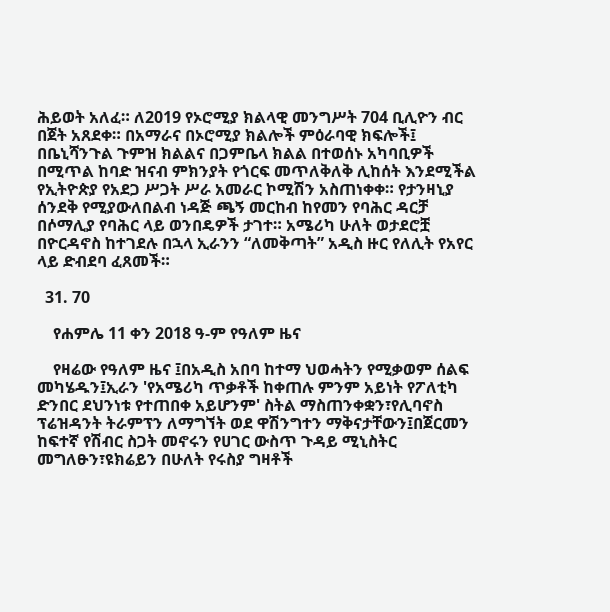ሕይወት አለፈ። ለ2019 የኦሮሚያ ክልላዊ መንግሥት 704 ቢሊዮን ብር በጀት አጸደቀ። በአማራና በኦሮሚያ ክልሎች ምዕራባዊ ክፍሎች፤ በቤኒሻንጉል ጉምዝ ክልልና በጋምቤላ ክልል በተወሰኑ አካባቢዎች በሚጥል ከባድ ዝናብ ምክንያት የጎርፍ መጥለቅለቅ ሊከሰት እንደሚችል የኢትዮጵያ የአደጋ ሥጋት ሥራ አመራር ኮሚሽን አስጠነቀቀ። የታንዛኒያ ሰንደቅ የሚያውለበልብ ነዳጅ ጫኝ መርከብ ከየመን የባሕር ዳርቻ በሶማሊያ የባሕር ላይ ወንበዴዎች ታገተ። አሜሪካ ሁለት ወታደሮቿ በዮርዳኖስ ከተገደሉ በኋላ ኢራንን “ለመቅጣት” አዲስ ዙር የለሊት የአየር ላይ ድብደባ ፈጸመች።

  31. 70

    የሐምሌ 11 ቀን 2018 ዓ-ም የዓለም ዜና

    የዛሬው የዓለም ዜና ፤በአዲስ አበባ ከተማ ህወሓትን የሚቃወም ሰልፍ መካሄዱን፤ኢራን 'የአሜሪካ ጥቃቶች ከቀጠሉ ምንም አይነት የፖለቲካ ድንበር ደህንነቱ የተጠበቀ አይሆንም' ስትል ማስጠንቀቋን፣የሊባኖስ ፕሬዝዳንት ትራምፕን ለማግኘት ወደ ዋሽንግተን ማቅናታቸውን፤በጀርመን ከፍተኛ የሽብር ስጋት መኖሩን የሀገር ውስጥ ጉዳይ ሚኒስትር መግለፁን፣ዩክሬይን በሁለት የሩስያ ግዛቶች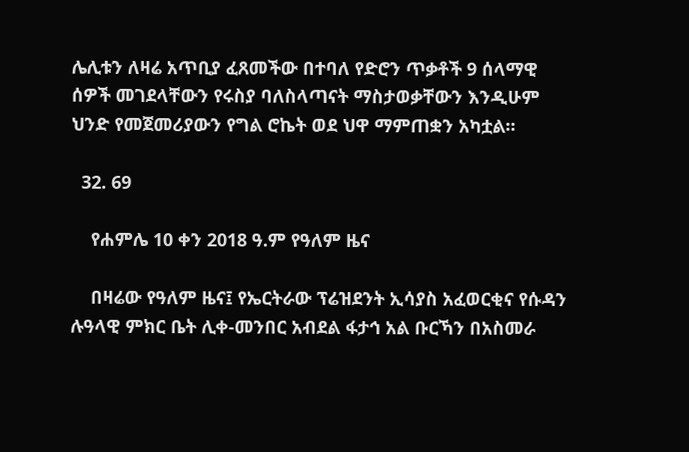ሌሊቱን ለዛሬ አጥቢያ ፈጸመችው በተባለ የድሮን ጥቃቶች 9 ሰላማዊ ሰዎች መገደላቸውን የሩስያ ባለስላጣናት ማስታወቃቸውን እንዲሁም ህንድ የመጀመሪያውን የግል ሮኬት ወደ ህዋ ማምጠቋን አካቷል።

  32. 69

    የሐምሌ 10 ቀን 2018 ዓ.ም የዓለም ዜና

    በዛሬው የዓለም ዜና፤ የኤርትራው ፕሬዝደንት ኢሳያስ አፈወርቂና የሱዳን ሉዓላዊ ምክር ቤት ሊቀ-መንበር አብደል ፋታኅ አል ቡርኻን በአስመራ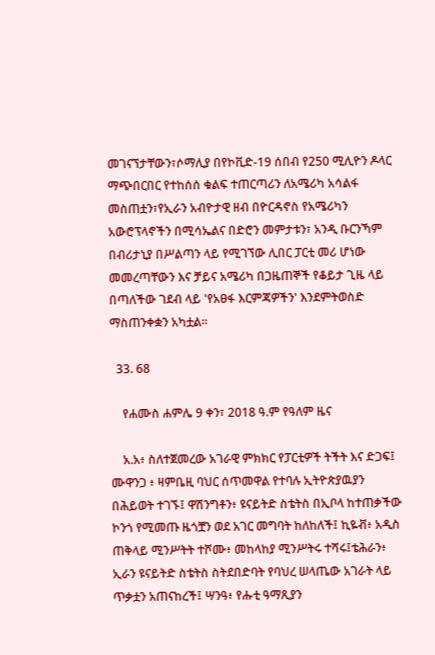መገናኘታቸውን፣ሶማሊያ በየኮቪድ-19 ሰበብ የ250 ሚሊዮን ዶላር ማጭበርበር የተከሰሰ ቁልፍ ተጠርጣሪን ለአሜሪካ አሳልፋ መስጠቷን፣የኢራን አብዮታዊ ዘብ በዮርዳኖስ የአሜሪካን አውሮፕላኖችን በሚሳኤልና በድሮን መምታቱን፣ አንዲ ቡርንኻም በብሪታኒያ በሥልጣን ላይ የሚገኘው ሊበር ፓርቲ መሪ ሆነው መመረጣቸውን እና ቻይና አሜሪካ በጋዜጠኞች የቆይታ ጊዜ ላይ በጣለችው ገደብ ላይ 'የአፀፋ እርምጃዎችን' እንደምትወስድ ማስጠንቀቋን አካቷል።

  33. 68

    የሐሙስ ሐምሌ 9 ቀን፣ 2018 ዓ.ም የዓለም ዜና

    አ.አ፥ ስለተጀመረው አገራዊ ምክክር የፓርቲዎች ትችት እና ድጋፍ፤ ሙዋንጋ ፥ ዛምቤዚ ባህር ሰጥመዋል የተባሉ ኢትዮጵያዉያን በሕይወት ተገኙ፤ ዋሽንግቶን፥ ዩናይትድ ስቴትስ በኢቦላ ከተጠቃችው ኮንጎ የሚመጡ ዜጎቿን ወደ አገር መግባት ከለከለች፤ ኪዬቭ፥ አዲስ ጠቅላይ ሚንሥትት ተሾሙ፥ መከላከያ ሚንሥትሩ ተሻሩ፤ቴሕራን፥ ኢራን ዩናይትድ ስቴትስ ስትደበድባት የባህረ ሠላጤው አገራት ላይ ጥቃቷን አጠናከረች፤ ሣንዓ፥ የሑቲ ዓማጺያን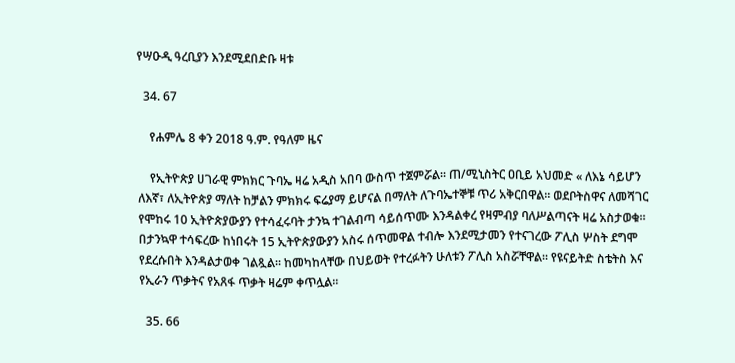የሣዑዲ ዓረቢያን እንደሚደበድቡ ዛቱ

  34. 67

    የሐምሌ 8 ቀን 2018 ዓ.ም. የዓለም ዜና

    የኢትዮጵያ ሀገራዊ ምክክር ጉባኤ ዛሬ አዲስ አበባ ውስጥ ተጀምሯል። ጠ/ሚኒስትር ዐቢይ አህመድ « ለእኔ ሳይሆን ለእኛ፣ ለኢትዮጵያ ማለት ከቻልን ምክክሩ ፍሬያማ ይሆናል በማለት ለጉባኤተኞቹ ጥሪ አቅርበዋል። ወደቦትስዋና ለመሻገር የሞከሩ 10 ኢትዮጵያውያን የተሳፈሩባት ታንኳ ተገልብጣ ሳይሰጥሙ እንዳልቀረ የዛምብያ ባለሥልጣናት ዛሬ አስታወቁ። በታንኳዋ ተሳፍረው ከነበሩት 15 ኢትዮጵያውያን አስሩ ሰጥመዋል ተብሎ እንደሚታመን የተናገረው ፖሊስ ሦስት ደግሞ የደረሱበት እንዳልታወቀ ገልጿል። ከመካከላቸው በህይወት የተረፉትን ሁለቱን ፖሊስ አስሯቸዋል። የዩናይትድ ስቴትስ እና የኢራን ጥቃትና የአጸፋ ጥቃት ዛሬም ቀጥሏል።

  35. 66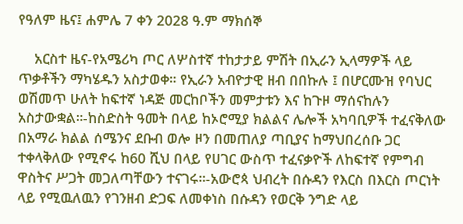የዓለም ዜና፤ ሐምሌ 7 ቀን 2028 ዓ.ም ማክሰኞ

    አርስተ ዜና-የአሜሪካ ጦር ለሦስተኛ ተከታታይ ምሽት በኢራን ኢላማዎች ላይ ጥቃቶችን ማካሄዱን አስታወቀ። የኢራን አብዮታዊ ዘብ በበኩሉ ፤ በሆርሙዝ የባህር ወሽመጥ ሁለት ከፍተኛ ነዳጅ መርከቦችን መምታቱን እና ከጉዞ ማሰናከሉን አስታውቋል።-ከስድስት ዓመት በላይ ከኦሮሚያ ክልልና ሌሎች አካባቢዎች ተፈናቅለው በአማራ ክልል ሰሜንና ደቡብ ወሎ ዞን በመጠለያ ጣቢያና ከማህበረሰቡ ጋር ተቀላቅለው የሚኖሩ ከ60 ሺህ በላይ የሀገር ውስጥ ተፈናቃዮች ለከፍተኛ የምግብ ዋስትና ሥጋት መጋለጣቸውን ተናገሩ።-አውሮጳ ህብረት በሱዳን የእርስ በእርስ ጦርነት ላይ የሚዉለዉን የገንዘብ ድጋፍ ለመቀነስ በሱዳን የወርቅ ንግድ ላይ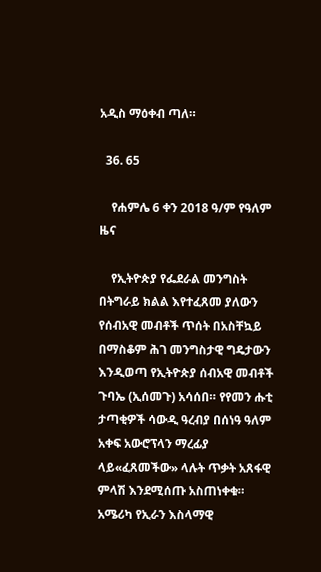አዲስ ማዕቀብ ጣለ።

  36. 65

    የሐምሌ 6 ቀን 2018 ዓ/ም የዓለም ዜና

    የኢትዮጵያ የፌደራል መንግስት በትግራይ ክልል እየተፈጸመ ያለውን የሰብአዊ መብቶች ጥሰት በአስቸኳይ በማስቆም ሕገ መንግስታዊ ግዴታውን እንዲወጣ የኢትዮጵያ ሰብአዊ መብቶች ጉባኤ (ኢሰመጉ) አሳሰበ። የየመን ሑቲ ታጣቂዎች ሳውዲ ዓረብያ በሰነዓ ዓለም አቀፍ አውሮፕላን ማረፊያ ላይ«ፈጸመችው» ላሉት ጥቃት አጸፋዊ ምላሽ እንደሚሰጡ አስጠነቀቁ። አሜሪካ የኢራን እስላማዊ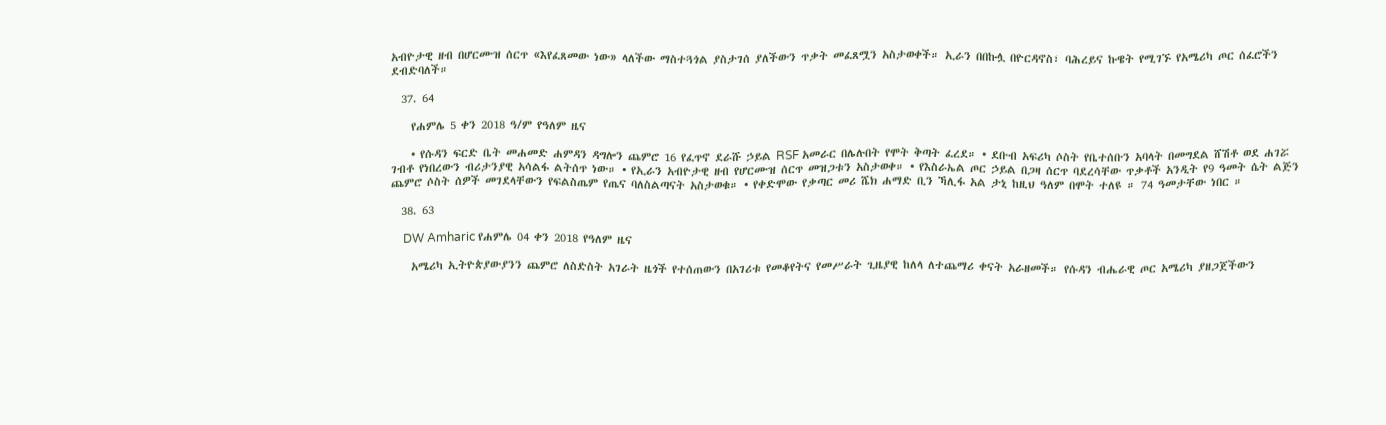አብዮታዊ ዘብ በሆርሙዝ ሰርጥ «እየፈጸመው ነው» ላለችው ማስተጓጎል ያስታገሰ ያለችውን ጥቃት መፈጸሟን አስታወቀች። ኢራን በበኩሏ በዮርዳኖስ፣ ባሕረይና ኩዌት የሚገኙ የአሜሪካ ጦር ሰፈሮችን ደብድባለች።

  37. 64

    የሐምሌ 5 ቀን 2018 ዓ/ም የዓለም ዜና

    • የሱዳን ፍርድ ቤት መሐመድ ሐምዳን ዳግሎን ጨምሮ 16 የፈጥኖ ደራሹ ኃይል RSF አመራር በሌሉበት የሞት ቅጣት ፈረደ። • ደቡብ አፍሪካ ሶስት የቤተሰቡን አባላት በመግደል ሸሽቶ ወደ ሐገሯ ገብቶ የነበረውን ብሪታንያዊ አሳልፋ ልትሰጥ ነው። • የኢራን አብዮታዊ ዘብ የሆርሙዝ ሰርጥ መዝጋቱን አስታወቀ። • የእስራኤል ጦር ኃይል በጋዛ ሰርጥ ባደረሳቸው ጥቃቶች አንዲት የ9 ዓመት ሴት ልጅን ጨምሮ ሶስት ሰዎች መገደላቸውን የፍልስጤም የጤና ባለስልጣናት አስታወቁ። • የቀድሞው የቃጣር መሪ ሼክ ሐማድ ቢን ኻሊፋ አል ታኒ ከዚህ ዓለም በሞት ተለዩ ። 74 ዓመታቸው ነበር ።

  38. 63

    DW Amharic የሐምሌ 04 ቀን 2018 የዓለም ዜና

    አሜሪካ ኢትዮጵያውያንን ጨምሮ ለስድስት አገራት ዜጎች የተሰጠውን በአገሪቱ የመቆየትና የመሥራት ጊዜያዊ ከለላ ለተጨማሪ ቀናት አራዘመች። የሱዳን ብሔራዊ ጦር አሜሪካ ያዘጋጀችውን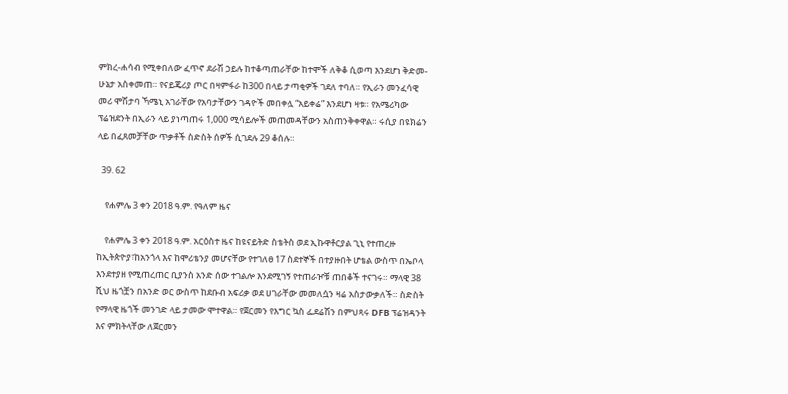ምክረ-ሐሳብ የሚቀበለው ፈጥኖ ደራሽ ኃይሉ ከተቆጣጠራቸው ከተሞች ለቅቆ ሲወጣ እንደሆነ ቅድመ-ሁኔታ አስቀመጠ። የናይጄሪያ ጦር በዛምፋራ ከ300 በላይ ታጣቂዎች ገደለ ተባለ። የኢራን መንፈሳዊ መሪ ሞሽታባ ኻሜኒ አገራቸው የአባታቸውን ገዳዮች መበቀሏ “አይቀሬ” እንደሆነ ዛቱ። የአሜሪካው ፕሬዝደንት በኢራን ላይ ያነጣጠሩ 1,000 ሚሳይሎች መጠመዳቸውን አስጠንቅቀዋል። ሩሲያ በዩክሬን ላይ በፈጸመቻቸው ጥቃቶች ስድስት ሰዎች ሲገደሉ 29 ቆሰሉ።

  39. 62

    የሐምሌ 3 ቀን 2018 ዓ.ም. የዓለም ዜና

    የሐምሌ 3 ቀን 2018 ዓ.ም. አርዕስተ ዜና ከዩናይትድ ስቴትስ ወደ ኢኩዋቶርያል ጊኒ የተጠረዙ ከኢትጵዮያ፣ከአንጎላ እና ከሞሪቴንያ መሆናቸው የተገለፀ 17 ስደተኞች በተያዙበት ሆቴል ውስጥ በኤቦላ እንደተያዘ የሚጠረጠር ቢያንስ አንድ ሰው ተገልሎ እንደሚገኝ የተጠራዦቹ ጠበቆች ተናገሩ። ማላዊ 38 ሺህ ዜጎቿን በአንድ ወር ውስጥ ከደቡብ አፍሪቃ ወደ ሀገራቸው መመለሷን ዛሬ አስታውቃለች። ስድስት የማላዊ ዜጎች መንገድ ላይ ታመው ሞተዋል። የጀርመን የእግር ኳስ ፌደሬሽን በምህጻሩ DFB ፕሬዝዳንት እና ምክትላቸው ለጀርመን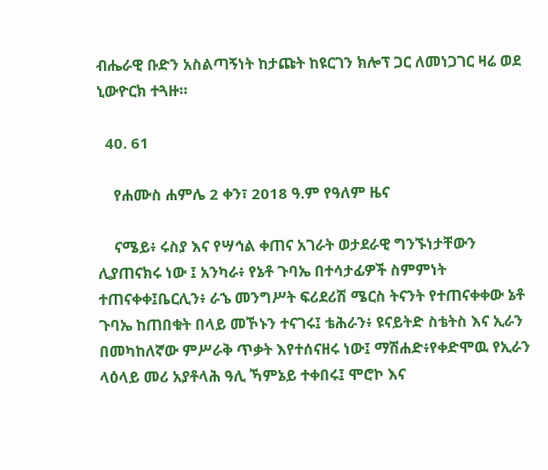ብሔራዊ ቡድን አስልጣኝነት ከታጩት ከዩርገን ክሎፕ ጋር ለመነጋገር ዛሬ ወደ ኒውዮርክ ተጓዙ።

  40. 61

    የሐሙስ ሐምሌ 2 ቀን፣ 2018 ዓ.ም የዓለም ዜና

    ናሜይ፥ ሩስያ እና የሣኅል ቀጠና አገራት ወታደራዊ ግንኙነታቸውን ሊያጠናክሩ ነው ፤ አንካራ፥ የኔቶ ጉባኤ በተሳታፊዎች ስምምነት ተጠናቀቀ፤ቤርሊን፥ ራኄ መንግሥት ፍሪደሪሽ ሜርስ ትናንት የተጠናቀቀው ኔቶ ጉባኤ ከጠበቁት በላይ መኾኑን ተናገሩ፤ ቴሕራን፥ ዩናይትድ ስቴትስ እና ኢራን በመካከለኛው ምሥራቅ ጥቃት እየተሰናዘሩ ነው፤ ማሽሐድ፥የቀድሞዉ የኢራን ላዕላይ መሪ አያቶላሕ ዓሊ ኻምኔይ ተቀበሩ፤ ሞሮኮ እና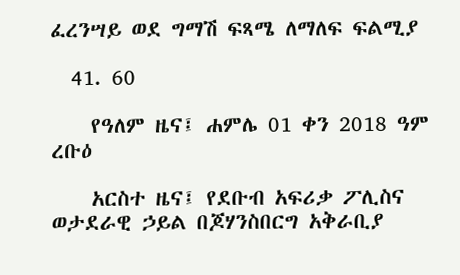ፈረንሣይ ወደ ግማሽ ፍጻሜ ለማለፍ ፍልሚያ

  41. 60

    የዓለም ዜና፤ ሐምሌ 01 ቀን 2018 ዓም ረቡዕ

    አርስተ ዜና፤ የደቡብ አፍሪቃ ፖሊስና ወታደራዊ ኃይል በጆሃንስበርግ አቅራቢያ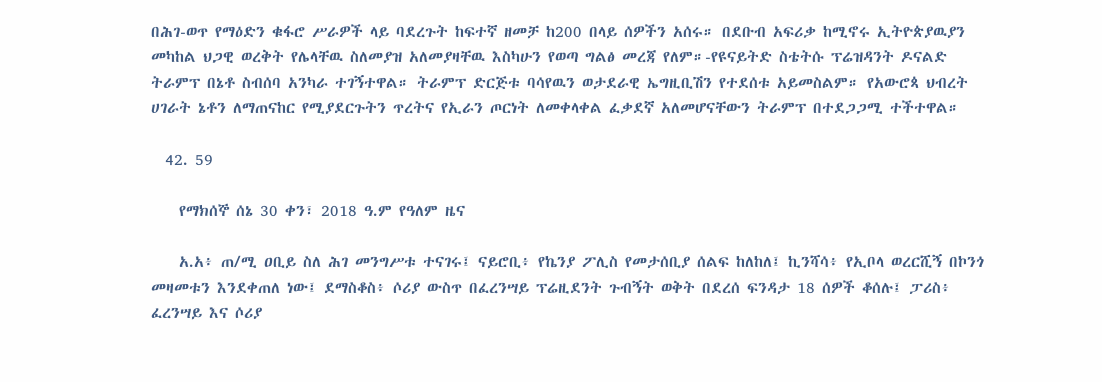በሕገ-ወጥ የማዕድን ቁፋሮ ሥራዎች ላይ ባደረጉት ከፍተኛ ዘመቻ ከ200 በላይ ሰዎችን አሰሩ። በደቡብ አፍሪቃ ከሚኖሩ ኢትዮጵያዉያን መካከል ህጋዊ ወረቅት የሌላቸዉ ስለመያዝ አለመያዛቸዉ እስካሁን የወጣ ግልፅ መረጃ የለም።-የዩናይትድ ስቴትሱ ፕሬዝዳንት ዶናልድ ትራምፕ በኔቶ ስብሰባ አንካራ ተገኝተዋል። ትራምፕ ድርጅቱ ባሳየዉን ወታደራዊ ኤግዚቢሽን የተደሰቱ አይመስልም። የአውሮጳ ህብረት ሀገራት ኔቶን ለማጠናከር የሚያደርጉትን ጥረትና የኢራን ጦርነት ለመቀላቀል ፈቃደኛ አለመሆናቸውን ትራምፕ በተደጋጋሚ ተችተዋል።

  42. 59

    የማክሰኞ ሰኔ 30 ቀን፣ 2018 ዓ.ም የዓለም ዜና

    አ.አ፥ ጠ/ሚ ዐቢይ ስለ ሕገ መንግሥቱ ተናገሩ፤ ናይሮቢ፥ የኬንያ ፖሊስ የመታሰቢያ ሰልፍ ከለከለ፤ ኪንሻሳ፥ የኢቦላ ወረርሺኝ በኮንጎ መዛመቱን እንደቀጠለ ነው፤ ደማስቆስ፥ ሶሪያ ውስጥ በፈረንሣይ ፕሬዚደንት ጉብኝት ወቅት በደረሰ ፍንዳታ 18 ሰዎች ቆሰሉ፤ ፓሪስ፥ ፈረንሣይ እና ሶሪያ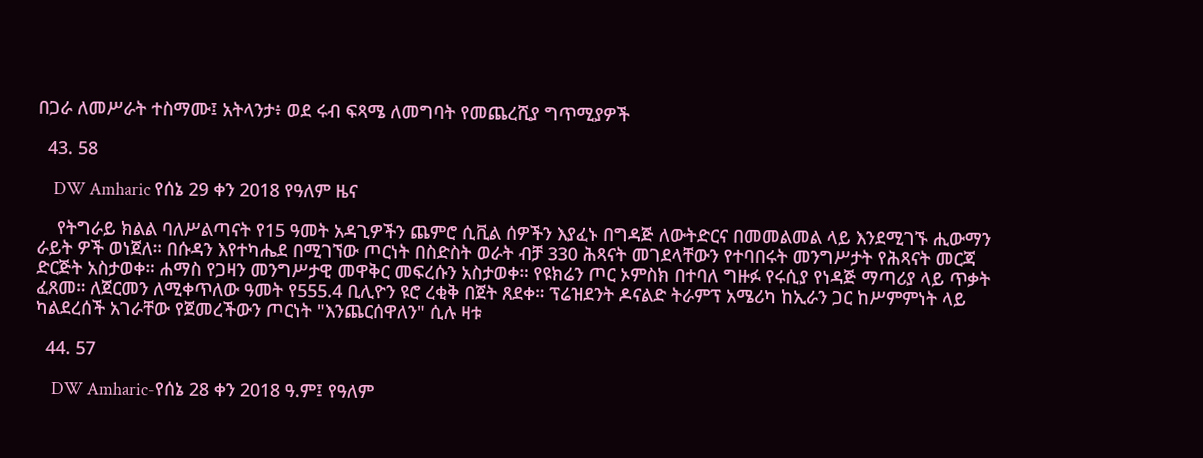በጋራ ለመሥራት ተስማሙ፤ አትላንታ፥ ወደ ሩብ ፍጻሜ ለመግባት የመጨረሺያ ግጥሚያዎች

  43. 58

    DW Amharic የሰኔ 29 ቀን 2018 የዓለም ዜና

    የትግራይ ክልል ባለሥልጣናት የ15 ዓመት አዳጊዎችን ጨምሮ ሲቪል ሰዎችን እያፈኑ በግዳጅ ለውትድርና በመመልመል ላይ እንደሚገኙ ሒውማን ራይት ዎች ወነጀለ። በሱዳን እየተካሔደ በሚገኘው ጦርነት በስድስት ወራት ብቻ 330 ሕጻናት መገደላቸውን የተባበሩት መንግሥታት የሕጻናት መርጃ ድርጅት አስታወቀ። ሐማስ የጋዛን መንግሥታዊ መዋቅር መፍረሱን አስታወቀ። የዩክሬን ጦር ኦምስክ በተባለ ግዙፉ የሩሲያ የነዳጅ ማጣሪያ ላይ ጥቃት ፈጸመ። ለጀርመን ለሚቀጥለው ዓመት የ555.4 ቢሊዮን ዩሮ ረቂቅ በጀት ጸደቀ። ፕሬዝደንት ዶናልድ ትራምፕ አሜሪካ ከኢራን ጋር ከሥምምነት ላይ ካልደረሰች አገራቸው የጀመረችውን ጦርነት "እንጨርሰዋለን" ሲሉ ዛቱ

  44. 57

    DW Amharic-የሰኔ 28 ቀን 2018 ዓ.ም፤ የዓለም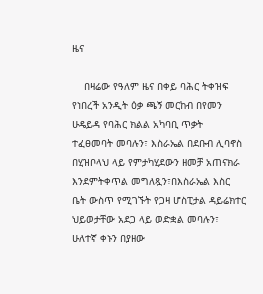ዜና

    በዛሬው የዓለም ዜና በቀይ ባሕር ትቀዝፍ የነበረች አንዲት ዕቃ ጫኝ መርከብ በየመን ሁዴይዳ የባሕር ክልል አካባቢ ጥቃት ተፈፀመባት መባሉን፣ እስራኤል በደቡብ ሊባኖስ በሂዝቦላህ ላይ የምታካሂደውን ዘመቻ አጠናክራ እንደምትቀጥል መግለጿን፣በእስራኤል እስር ቤት ውስጥ የሚገኙት የጋዛ ሆስፒታል ዳይሬክተር ህይወታቸው አደጋ ላይ ወድቋል መባሉን፣ ሁለተኛ ቀኑን በያዘው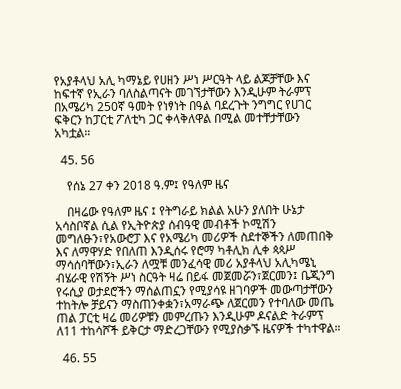የአያቶላህ አሊ ካማኔይ የሀዘን ሥነ ሥርዓት ላይ ልጆቻቸው እና ከፍተኛ የኢራን ባለስልጣናት መገኘታቸውን እንዲሁም ትራምፕ በአሜሪካ 250ኛ ዓመት የነፃነት በዓል ባደረጉት ንግግር የሀገር ፍቅርን ከፓርቲ ፖለቲካ ጋር ቀላቅለዋል በሚል መተቸታቸውን አካቷል።

  45. 56

    የሰኔ 27 ቀን 2018 ዓ.ም፤ የዓለም ዜና

    በዛሬው የዓለም ዜና ፤ የትግራይ ክልል አሁን ያለበት ሁኔታ አሳስቦኛል ሲል የኢትዮጵያ ሰብዓዊ መብቶች ኮሚሽን መግለፁን፣የአውሮፓ እና የአሜሪካ መሪዎች ስደተኞችን ለመጠበቅ እና ለማዋሃድ የበለጠ እንዲሰሩ የሮማ ካቶሊክ ሊቀ ጳጳሥ ማሳሰባቸውን፣ኢራን ለሟቹ መንፈሳዊ መሪ አያቶላህ አሊካሜኒ ብሄራዊ የሽኝት ሥነ ስርዓት ዛሬ በይፋ መጀመሯን፣ጀርመን፤ ቤጂንግ የሩሲያ ወታደሮችን ማሰልጠኗን የሚያሳዩ ዘገባዎች መውጣታቸውን ተከትሎ ቻይናን ማስጠንቀቋን፣አማራጭ ለጀርመን የተባለው መጤ ጠል ፓርቲ ዛሬ መሪዎቹን መምረጡን እንዲሁም ዶናልድ ትራምፕ ለ11 ተከሳሾች ይቅርታ ማድረጋቸውን የሚያስቃኙ ዜናዎች ተካተዋል።

  46. 55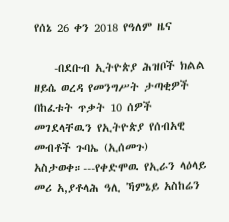የሰኔ 26 ቀን 2018 የዓለም ዜና

    -በደቡብ ኢትዮጵያ ሕዝቦች ክልል ዘይሴ ወረዳ የመንግሥት ታጣቂዎች በከፈቱት ጥቃት 10 ሰዎች መገደላቸዉን የኢትዮጵያ የሰብአዊ መብቶች ጉባኤ (ኢሰመጉ) አስታወቀ።---የቀድሞዉ የኢራን ላዕላይ መሪ አ,ያቶላሕ ዓሊ ኻምኔይ አስከሬን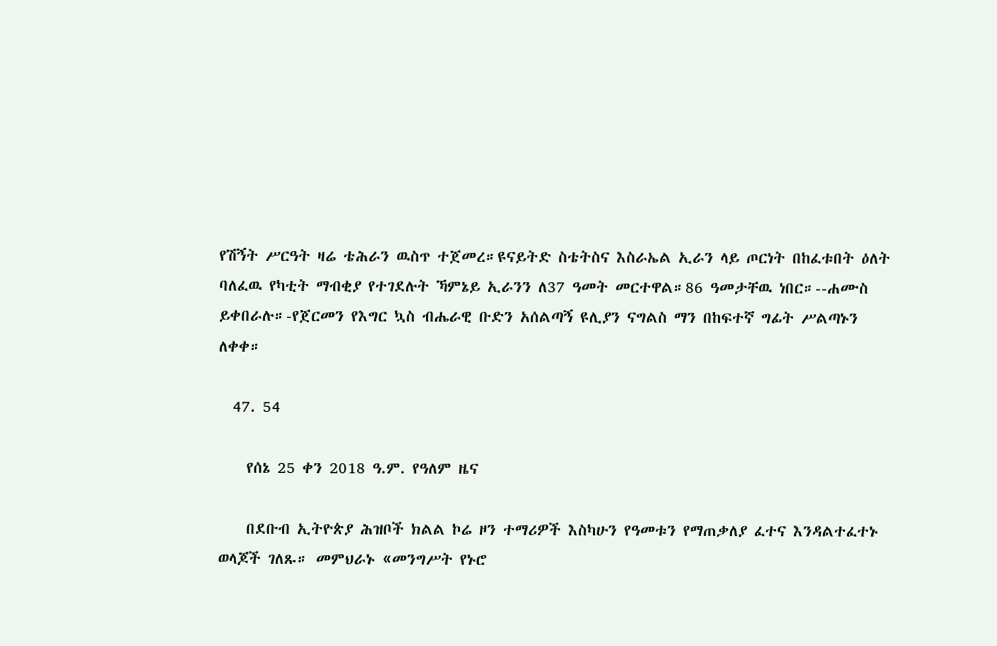የሽኝት ሥርዓት ዛሬ ቴሕራን ዉስጥ ተጀመረ።ዩናይትድ ስቴትስና እስራኤል ኢራን ላይ ጦርነት በከፈቱበት ዕለት ባለፈዉ የካቲት ማብቂያ የተገደሉት ኻምኔይ ኢራንን ለ37 ዓመት መርተዋል።86 ዓመታቸዉ ነበር።--ሐሙስ ይቀበራሉ።-የጀርመን የእግር ኳስ ብሔራዊ ቡድን አሰልጣኝ ዩሊያን ናግልስ ማን በከፍተኛ ግፊት ሥልጣኑን ለቀቀ።

  47. 54

    የሰኔ 25 ቀን 2018 ዓ.ም. የዓለም ዜና

    በደቡብ ኢትዮጵያ ሕዝቦች ክልል ኮሬ ዞን ተማሪዎች እስካሁን የዓመቱን የማጠቃለያ ፈተና እንዳልተፈተኑ ወላጆች ገለጹ። መምህራኑ «መንግሥት የኑሮ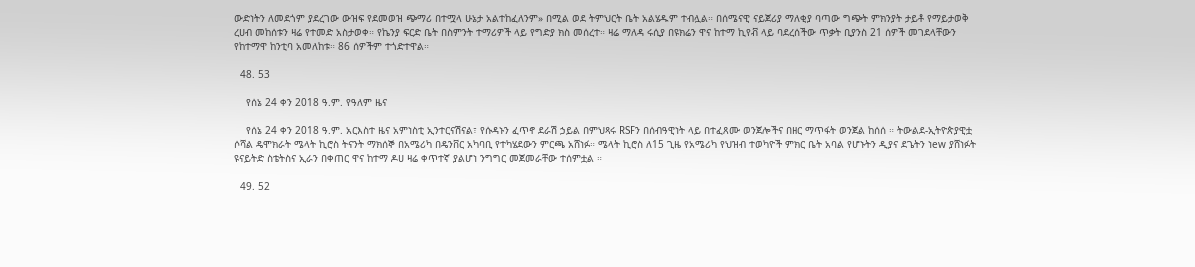ውድነትን ለመደጎም ያደረገው ውዝፍ የደመወዝ ጭማሪ በተሟላ ሁኔታ አልተከፈለንም» በሚል ወደ ትምህርት ቤት አልሄዱም ተብሏል። በሰሜናዊ ናይጀሪያ ማለቂያ ባጣው ግጭት ምክንያት ታይቶ የማይታወቅ ረሀብ መከሰቱን ዛሬ የተመድ አስታወቀ። የኬንያ ፍርድ ቤት በስምንት ተማሪዎች ላይ የግድያ ክስ መሰረተ። ዛሬ ማለዳ ሩሲያ በዩክሬን ዋና ከተማ ኪየቭ ላይ ባደረሰችው ጥቃት ቢያንስ 21 ሰዎች መገደላቸውን የከተማዋ ከንቲባ አመለከቱ። 86 ሰዎችም ተጎድተዋል።

  48. 53

    የሰኔ 24 ቀን 2018 ዓ.ም. የዓለም ዜና

    የሰኔ 24 ቀን 2018 ዓ.ም. አርእስተ ዜና አምነስቲ ኢንተርናሽናል፣ የሱዳኑን ፈጥኖ ደራሽ ኃይል በምህጻሩ RSFን በሰብዓዊነት ላይ በተፈጸሙ ወንጀሎችና በዘር ማጥፋት ወንጀል ከሰሰ ። ትውልደ-ኢትዮጵያዊቷ ሶሻል ዴሞክራት ሜላት ኪሮስ ትናንት ማክሰኞ በአሜሪካ በዴንቨር አካባቢ የተካሄደውን ምርጫ አሸነፉ። ሜላት ኪሮስ ለ15 ጊዜ የአሜሪካ የህዝብ ተወካዮች ምክር ቤት አባል የሆኑትን ዲያና ደጌትን ነew ያሸነፉት ዩናይትድ ስቴትስና ኢራን በቀጠር ዋና ከተማ ዶሀ ዛሬ ቀጥተኛ ያልሆነ ንግግር መጀመራቸው ተሰምቷል ።

  49. 52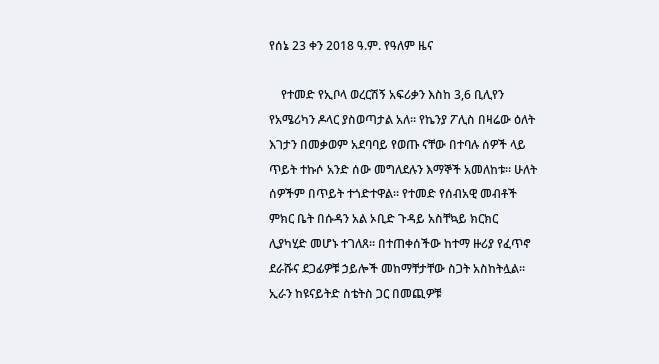የሰኔ 23 ቀን 2018 ዓ.ም. የዓለም ዜና

    የተመድ የኢቦላ ወረርሽኝ አፍሪቃን እስከ 3,6 ቢሊየን የአሜሪካን ዶላር ያስወጣታል አለ። የኬንያ ፖሊስ በዛሬው ዕለት እገታን በመቃወም አደባባይ የወጡ ናቸው በተባሉ ሰዎች ላይ ጥይት ተኩሶ አንድ ሰው መግለደሉን እማኞች አመለከቱ። ሁለት ሰዎችም በጥይት ተጎድተዋል። የተመድ የሰብአዊ መብቶች ምክር ቤት በሱዳን አል ኦቢድ ጉዳይ አስቸኳይ ክርክር ሊያካሂድ መሆኑ ተገለጸ። በተጠቀሰችው ከተማ ዙሪያ የፈጥኖ ደራሹና ደጋፊዎቹ ኃይሎች መከማቸታቸው ስጋት አስከትሏል። ኢራን ከዩናይትድ ስቴትስ ጋር በመጪዎቹ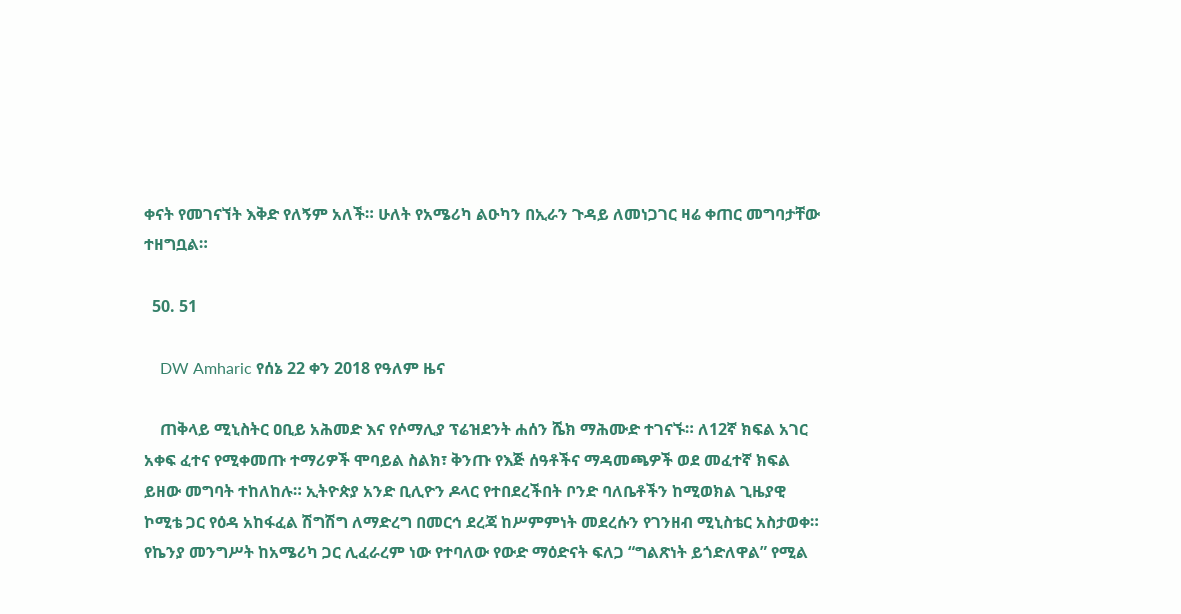ቀናት የመገናኘት እቅድ የለኝም አለች። ሁለት የአሜሪካ ልዑካን በኢራን ጉዳይ ለመነጋገር ዛሬ ቀጠር መግባታቸው ተዘግቧል።

  50. 51

    DW Amharic የሰኔ 22 ቀን 2018 የዓለም ዜና

    ጠቅላይ ሚኒስትር ዐቢይ አሕመድ እና የሶማሊያ ፕሬዝደንት ሐሰን ሼክ ማሕሙድ ተገናኙ። ለ12ኛ ክፍል አገር አቀፍ ፈተና የሚቀመጡ ተማሪዎች ሞባይል ስልክ፣ ቅንጡ የእጅ ሰዓቶችና ማዳመጫዎች ወደ መፈተኛ ክፍል ይዘው መግባት ተከለከሉ። ኢትዮጵያ አንድ ቢሊዮን ዶላር የተበደረችበት ቦንድ ባለቤቶችን ከሚወክል ጊዜያዊ ኮሚቴ ጋር የዕዳ አከፋፈል ሽግሽግ ለማድረግ በመርኅ ደረጃ ከሥምምነት መደረሱን የገንዘብ ሚኒስቴር አስታወቀ። የኬንያ መንግሥት ከአሜሪካ ጋር ሊፈራረም ነው የተባለው የውድ ማዕድናት ፍለጋ “ግልጽነት ይጎድለዋል” የሚል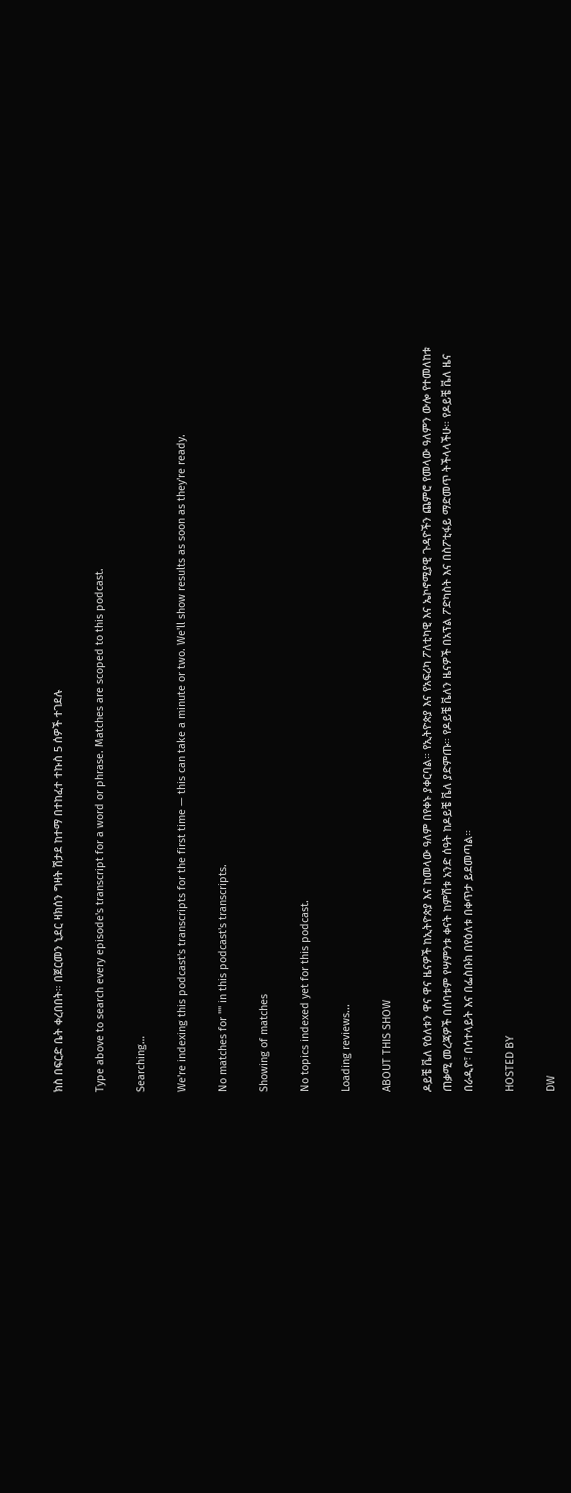ክስ በፍርድ ቤት ቀረበበት። በጀርመን ኒደር ዛክሰን ግዛት ሽታደ ከተማ በተከፈተ ተኩስ 5 ሰዎች ተገደሉ

Type above to search every episode's transcript for a word or phrase. Matches are scoped to this podcast.

Searching…

We're indexing this podcast's transcripts for the first time — this can take a minute or two. We'll show results as soon as they're ready.

No matches for "" in this podcast's transcripts.

Showing of matches

No topics indexed yet for this podcast.

Loading reviews...

ABOUT THIS SHOW

ዶይቼ ቬለ የዕለቱን ዋና ዋና ዜናዎች ከኢትዮጵያ እና ከመላው ዓለም በየቀኑ ያቀርባል። የኢትዮጵያ እና የአፍሪካ ፖለቲካዊ እና ኤኮኖሚያዊ ጉዳዮችን ጨምሮ የመላው ዓለምን ውሎ የተመለከቱ ጠቃሚ መረጃዎች በሰባቱም የሣምንቱ ቀናት ከምሽቱ አንድ ሰዓት ከዶይቼ ቬለ ያድምጡ። የዶይቼ ቬለን ዜናዎች በአፕል ፖድካስት እና በስፖቲፋይ ማድመጥ ትችላላችሁ። የዶይቼ ቬለ ዜና በራዲዮ፣ በሳተላይት እና በፌስቡክ በየዕለቱ በቀጥታ ይደመጣል።

HOSTED BY

DW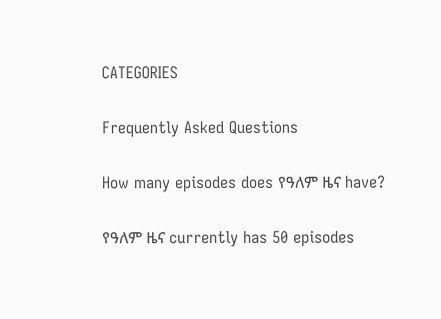CATEGORIES

Frequently Asked Questions

How many episodes does የዓለም ዜና have?

የዓለም ዜና currently has 50 episodes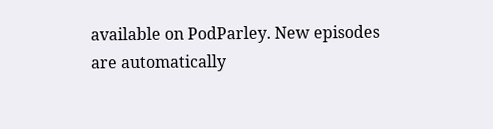available on PodParley. New episodes are automatically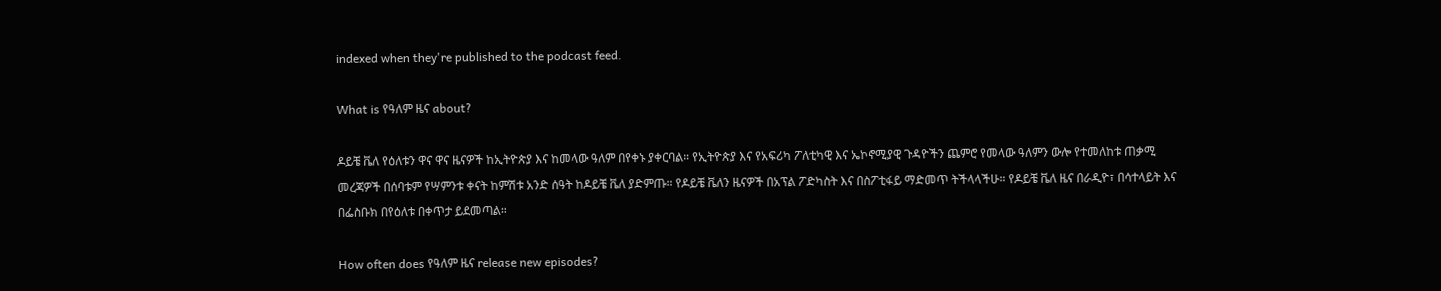indexed when they're published to the podcast feed.

What is የዓለም ዜና about?

ዶይቼ ቬለ የዕለቱን ዋና ዋና ዜናዎች ከኢትዮጵያ እና ከመላው ዓለም በየቀኑ ያቀርባል። የኢትዮጵያ እና የአፍሪካ ፖለቲካዊ እና ኤኮኖሚያዊ ጉዳዮችን ጨምሮ የመላው ዓለምን ውሎ የተመለከቱ ጠቃሚ መረጃዎች በሰባቱም የሣምንቱ ቀናት ከምሽቱ አንድ ሰዓት ከዶይቼ ቬለ ያድምጡ። የዶይቼ ቬለን ዜናዎች በአፕል ፖድካስት እና በስፖቲፋይ ማድመጥ ትችላላችሁ። የዶይቼ ቬለ ዜና በራዲዮ፣ በሳተላይት እና በፌስቡክ በየዕለቱ በቀጥታ ይደመጣል።

How often does የዓለም ዜና release new episodes?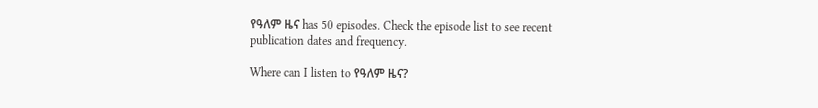የዓለም ዜና has 50 episodes. Check the episode list to see recent publication dates and frequency.

Where can I listen to የዓለም ዜና?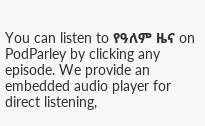You can listen to የዓለም ዜና on PodParley by clicking any episode. We provide an embedded audio player for direct listening,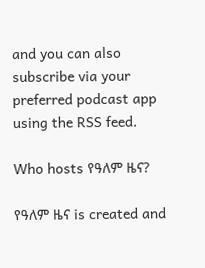and you can also subscribe via your preferred podcast app using the RSS feed.

Who hosts የዓለም ዜና?

የዓለም ዜና is created and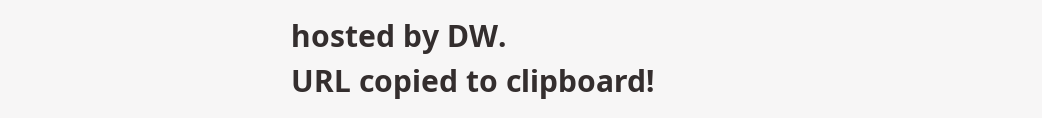hosted by DW.
URL copied to clipboard!